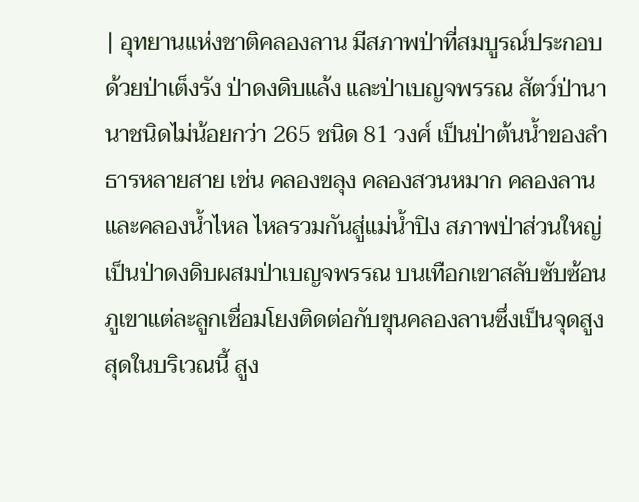| อุทยานแห่งชาติคลองลาน มีสภาพป่าที่สมบูรณ์ประกอบด้วยป่าเต็งรัง ป่าดงดิบแล้ง และป่าเบญจพรรณ สัตว์ป่านานาชนิดไม่น้อยกว่า 265 ชนิด 81 วงศ์ เป็นป่าต้นน้ำของลำธารหลายสาย เช่น คลองขลุง คลองสวนหมาก คลองลาน และคลองน้ำไหล ไหลรวมกันสู่แม่น้ำปิง สภาพป่าส่วนใหญ่เป็นป่าดงดิบผสมป่าเบญจพรรณ บนเทือกเขาสลับซับซ้อน ภูเขาแต่ละลูกเชื่อมโยงติดต่อกับขุนคลองลานซึ่งเป็นจุดสูงสุดในบริเวณนี้ สูง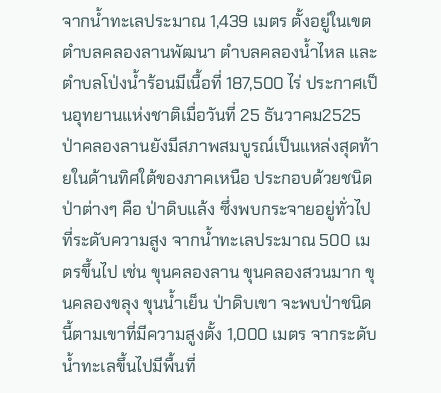จากน้ำทะเลประมาณ 1,439 เมตร ตั้งอยู่ในเขตตำบลคลองลานพัฒนา ตำบลคลองน้ำไหล และตำบลโป่งน้ำร้อนมีเนื้อที่ 187,500 ไร่ ประกาศเป็นอุทยานแห่งชาติเมื่อวันที่ 25 ธันวาคม2525 ป่าคลองลานยังมีสภาพสมบูรณ์เป็นแหล่งสุดท้ายในด้านทิศใต้ของภาคเหนือ ประกอบด้วยชนิดป่าต่างๆ คือ ป่าดิบแล้ง ซึ่งพบกระจายอยู่ทั่วไปที่ระดับความสูง จากน้ำทะเลประมาณ 500 เมตรขึ้นไป เช่น ขุนคลองลาน ขุนคลองสวนมาก ขุนคลองขลุง ขุนน้ำเย็น ป่าดิบเขา จะพบป่าชนิดนี้ตามเขาที่มีความสูงตั้ง 1,000 เมตร จากระดับน้ำทะเลขึ้นไปมีพื้นที่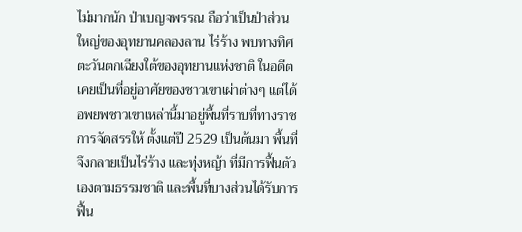ไม่มากนัก ป่าเบญจพรรณ ถือว่าเป็นป่าส่วนใหญ่ของอุทยานคลองลาน ไร่ร้าง พบทางทิศตะวันตกเฉียงใต้ของอุทยานแห่งชาติ ในอดีตเคยเป็นที่อยู่อาศัยของชาวเขาเผ่าต่างๆ แต่ได้อพยพชาวเขาเหล่านี้มาอยู่พื้นที่ราบที่ทางราชการจัดสรรให้ ตั้งแต่ปี 2529 เป็นต้นมา พื้นที่จึงกลายเป็นไร่ร้าง และทุ่งหญ้า ที่มีการฟื้นตัวเองตามธรรมชาติ และพื้นที่บางส่วนได้รับการฟื้น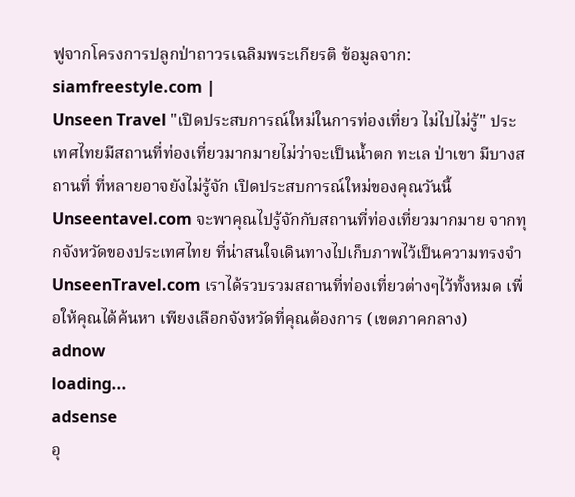ฟูจากโครงการปลูกป่าถาวรเฉลิมพระเกียรติ ข้อมูลจาก: siamfreestyle.com |
Unseen Travel "เปิดประสบการณ์ใหม่ในการท่องเที่ยว ไม่ไปไม่รู้" ประเทศไทยมีสถานที่ท่องเที่ยวมากมายไม่ว่าจะเป็นน้ำตก ทะเล ป่าเขา มีบางสถานที่ ที่หลายอาจยังไม่รู้จัก เปิดประสบการณ์ใหม่ของคุณวันนี้ Unseentavel.com จะพาคุณไปรู้จักกับสถานที่ท่องเที่ยวมากมาย จากทุกจังหวัดของประเทศไทย ที่น่าสนใจเดินทางไปเก็บภาพไว้เป็นความทรงจำ UnseenTravel.com เราได้รวบรวมสถานที่ท่องเที่ยวต่างๆไว้ทั้งหมด เพื่อให้คุณได้ค้นหา เพียงเลือกจังหวัดที่คุณต้องการ (เขตภาคกลาง)
adnow
loading...
adsense
อุ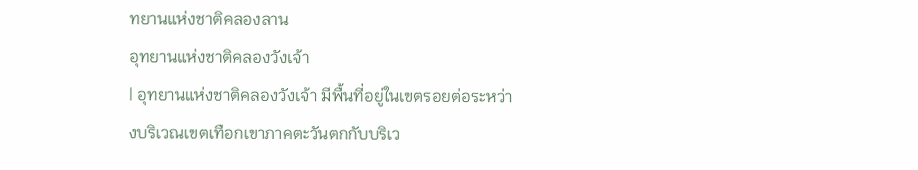ทยานแห่งชาติคลองลาน
อุทยานแห่งชาติคลองวังเจ้า
| อุทยานแห่งชาติคลองวังเจ้า มีพื้นที่อยู่ในเขตรอยต่อระหว่างบริเวณเขตเทือกเขาภาคตะวันตกกับบริเว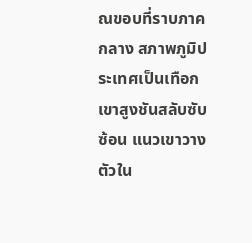ณขอบที่ราบภาค กลาง สภาพภูมิประเทศเป็นเทือกเขาสูงชันสลับซับซ้อน แนวเขาวางตัวใน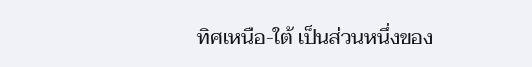ทิศเหนือ-ใต้ เป็นส่วนหนึ่งของ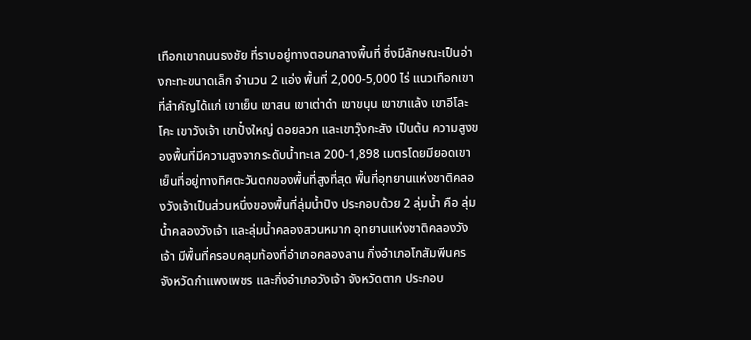เทือกเขาถนนธงชัย ที่ราบอยู่ทางตอนกลางพื้นที่ ซึ่งมีลักษณะเป็นอ่างกะทะขนาดเล็ก จำนวน 2 แอ่ง พื้นที่ 2,000-5,000 ไร่ แนวเทือกเขาที่สำคัญได้แก่ เขาเย็น เขาสน เขาเต่าดำ เขาขนุน เขาขาแล้ง เขาอีโละโคะ เขาวังเจ้า เขาปั๋งใหญ่ ดอยลวก และเขาวุ๊งกะสัง เป็นต้น ความสูงของพื้นที่มีความสูงจากระดับน้ำทะเล 200-1,898 เมตรโดยมียอดเขาเย็นที่อยู่ทางทิศตะวันตกของพื้นที่สูงที่สุด พื้นที่อุทยานแห่งชาติคลองวังเจ้าเป็นส่วนหนึ่งของพื้นที่ลุ่มน้ำปิง ประกอบด้วย 2 ลุ่มน้ำ คือ ลุ่มน้ำคลองวังเจ้า และลุ่มน้ำคลองสวนหมาก อุทยานแห่งชาติคลองวังเจ้า มีพื้นที่ครอบคลุมท้องที่อำเภอคลองลาน กิ่งอำเภอโกสัมพีนคร จังหวัดกำแพงเพชร และกิ่งอำเภอวังเจ้า จังหวัดตาก ประกอบ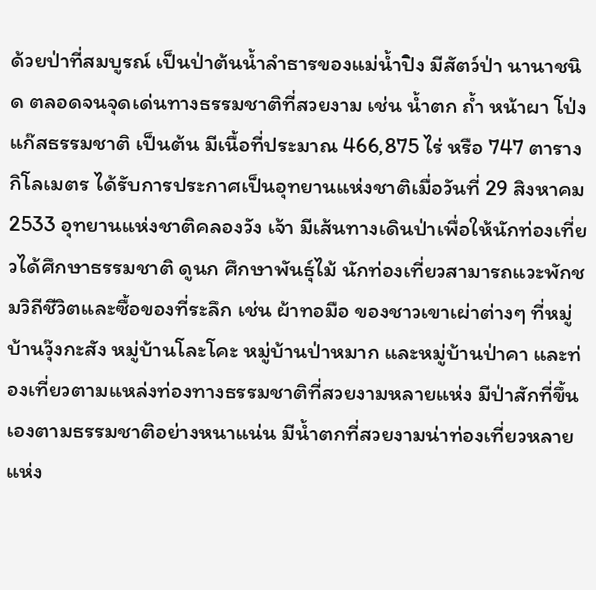ด้วยป่าที่สมบูรณ์ เป็นป่าต้นน้ำลำธารของแม่น้ำปิง มีสัตว์ป่า นานาชนิด ตลอดจนจุดเด่นทางธรรมชาติที่สวยงาม เช่น น้ำตก ถ้ำ หน้าผา โป่งแก๊สธรรมชาติ เป็นต้น มีเนื้อที่ประมาณ 466,875 ไร่ หรือ 747 ตารางกิโลเมตร ได้รับการประกาศเป็นอุทยานแห่งชาติเมื่อวันที่ 29 สิงหาคม 2533 อุทยานแห่งชาติคลองวัง เจ้า มีเส้นทางเดินป่าเพื่อให้นักท่องเที่ยวได้ศึกษาธรรมชาติ ดูนก ศึกษาพันธุ์ไม้ นักท่องเที่ยวสามารถแวะพักชมวิถีชีวิตและซื้อของที่ระลึก เช่น ผ้าทอมือ ของชาวเขาเผ่าต่างๆ ที่หมู่บ้านวุ๊งกะสัง หมู่บ้านโละโคะ หมู่บ้านป่าหมาก และหมู่บ้านป่าคา และท่องเที่ยวตามแหล่งท่องทางธรรมชาติที่สวยงามหลายแห่ง มีป่าสักที่ขึ้นเองตามธรรมชาติอย่างหนาแน่น มีน้ำตกที่สวยงามน่าท่องเที่ยวหลายแห่ง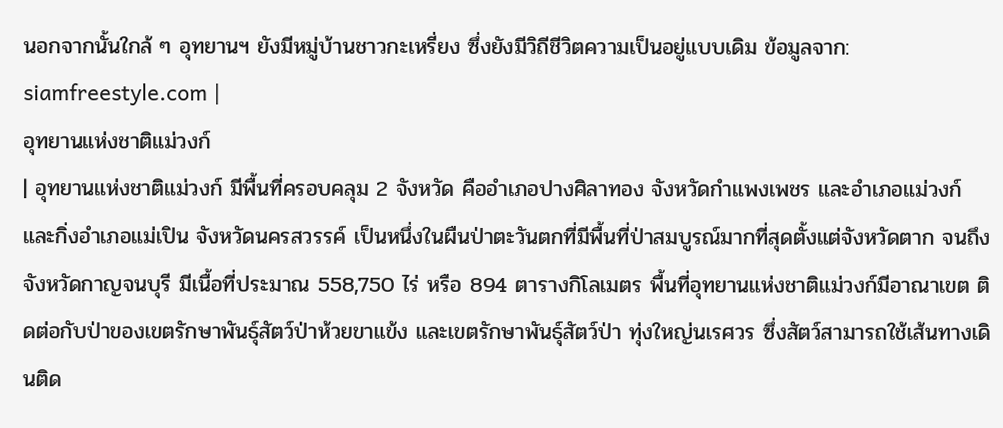นอกจากนั้นใกล้ ๆ อุทยานฯ ยังมีหมู่บ้านชาวกะเหรี่ยง ซึ่งยังมีวิถีชีวิตความเป็นอยู่แบบเดิม ข้อมูลจาก: siamfreestyle.com |
อุทยานแห่งชาติแม่วงก์
| อุทยานแห่งชาติแม่วงก์ มีพื้นที่ครอบคลุม 2 จังหวัด คืออำเภอปางศิลาทอง จังหวัดกำแพงเพชร และอำเภอแม่วงก์ และกิ่งอำเภอแม่เปิน จังหวัดนครสวรรค์ เป็นหนึ่งในผืนป่าตะวันตกที่มีพื้นที่ป่าสมบูรณ์มากที่สุดตั้งแต่จังหวัดตาก จนถึงจังหวัดกาญจนบุรี มีเนื้อที่ประมาณ 558,750 ไร่ หรือ 894 ตารางกิโลเมตร พื้นที่อุทยานแห่งชาติแม่วงก์มีอาณาเขต ติดต่อกับป่าของเขตรักษาพันธุ์สัตว์ป่าห้วยขาแข้ง และเขตรักษาพันธุ์สัตว์ป่า ทุ่งใหญ่นเรศวร ซึ่งสัตว์สามารถใช้เส้นทางเดินติด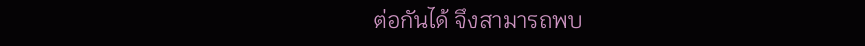ต่อกันได้ จึงสามารถพบ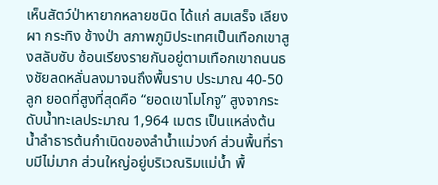เห็นสัตว์ป่าหายากหลายชนิด ได้แก่ สมเสร็จ เลียงผา กระทิง ช้างป่า สภาพภูมิประเทศเป็นเทือกเขาสูงสลับซับ ซ้อนเรียงรายกันอยู่ตามเทือกเขาถนนธงชัยลดหลั่นลงมาจนถึงพื้นราบ ประมาณ 40-50 ลูก ยอดที่สูงที่สุดคือ “ยอดเขาโมโกจู” สูงจากระดับน้ำทะเลประมาณ 1,964 เมตร เป็นแหล่งต้นน้ำลำธารต้นกำเนิดของลำน้ำแม่วงก์ ส่วนพื้นที่ราบมีไม่มาก ส่วนใหญ่อยู่บริเวณริมแม่น้ำ พื้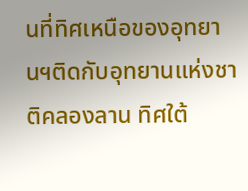นที่ทิศเหนือของอุทยานฯติดกับอุทยานแห่งชาติคลองลาน ทิศใต้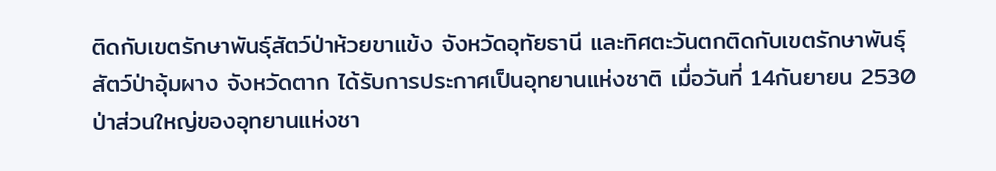ติดกับเขตรักษาพันธุ์สัตว์ป่าห้วยขาแข้ง จังหวัดอุทัยธานี และทิศตะวันตกติดกับเขตรักษาพันธุ์สัตว์ป่าอุ้มผาง จังหวัดตาก ได้รับการประกาศเป็นอุทยานแห่งชาติ เมื่อวันที่ 14กันยายน 2530 ป่าส่วนใหญ่ของอุทยานแห่งชา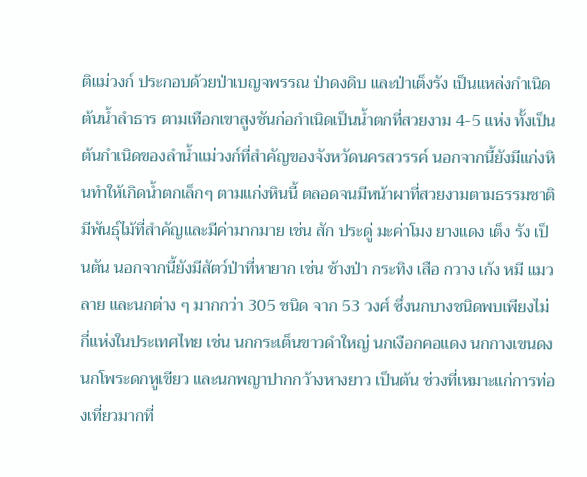ติแม่วงก์ ประกอบด้วยป่าเบญจพรรณ ป่าดงดิบ และป่าเต็งรัง เป็นแหล่งกำเนิดต้นน้ำลำธาร ตามเทือกเขาสูงชันก่อกำเนิดเป็นน้ำตกที่สวยงาม 4-5 แห่ง ทั้งเป็นต้นกำเนิดของลำน้ำแม่วงก์ที่สำคัญของจังหวัดนครสวรรค์ นอกจากนี้ยังมีแก่งหินทำให้เกิดน้ำตกเล็กๆ ตามแก่งหินนี้ ตลอดจนมีหน้าผาที่สวยงามตามธรรมชาติ มีพันธุ์ไม้ที่สำคัญและมีค่ามากมาย เช่น สัก ประดู่ มะค่าโมง ยางแดง เต็ง รัง เป็นตัน นอกจากนี้ยังมีสัตว์ป่าที่หายาก เช่น ช้างป่า กระทิง เสือ กวาง เก้ง หมี แมวลาย และนกต่าง ๆ มากกว่า 305 ชนิด จาก 53 วงศ์ ซึ่งนกบางชนิดพบเพียงไม่กี่แห่งในประเทศไทย เช่น นกกระเต็นขาวดำใหญ่ นกเงือกคอแดง นกกางเขนดง นกโพระดกหูเขียว และนกพญาปากกว้างหางยาว เป็นต้น ช่วงที่เหมาะแก่การท่องเที่ยวมากที่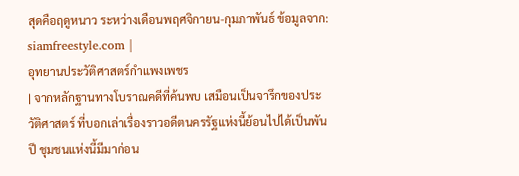สุดคือฤดูหนาว ระหว่างเดือนพฤศจิกายน-กุมภาพันธ์ ข้อมูลจาก: siamfreestyle.com |
อุทยานประวัติศาสตร์กำแพงเพชร
| จากหลักฐานทางโบราณคดีที่ค้นพบ เสมือนเป็นจารึกของประวัติศาสตร์ ที่บอกเล่าเรื่องราวอดีตนครรัฐแห่งนี้ย้อนไปได้เป็นพันปี ชุมชนแห่งนี้มีมาก่อน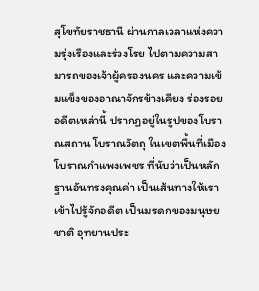สุโขทัยราชธานี ผ่านกาลเวลาแห่งความรุ่งเรืองและร่วงโรย ไปตามความสามารถของเจ้าผู้ครองนคร และความเข้มแข็งของอาณาจักรข้างเคียง ร่องรอยอดีตเหล่านี้ ปรากฏอยู่ในรูปของโบราณสถาน โบราณวัตถุ ในเขตพื้นที่เมืองโบราณกำแพงเพชร ที่นับว่าเป็นหลักฐานอันทรงคุณค่า เป็นเส้นทางให้เราเข้าไปรู้จักอดีต เป็นมรดกของมนุษยชาติ อุทยานประ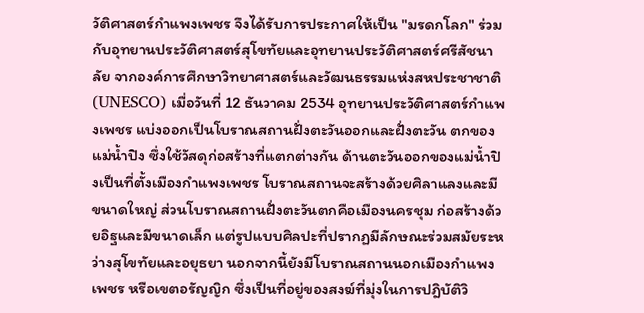วัติศาสตร์กำแพงเพชร จึงได้รับการประกาศให้เป็น "มรดกโลก" ร่วมกับอุทยานประวัติศาสตร์สุโขทัยและอุทยานประวัติศาสตร์ศรีสัชนาลัย จากองค์การศึกษาวิทยาศาสตร์และวัฒนธรรมแห่งสหประชาชาติ (UNESCO) เมื่อวันที่ 12 ธันวาคม 2534 อุทยานประวัติศาสตร์กำแพงเพชร แบ่งออกเป็นโบราณสถานฝั่งตะวันออกและฝั่งตะวัน ตกของแม่น้ำปิง ซึ่งใช้วัสดุก่อสร้างที่แตกต่างกัน ด้านตะวันออกของแม่น้ำปิงเป็นที่ตั้งเมืองกำแพงเพชร โบราณสถานจะสร้างด้วยศิลาแลงและมีขนาดใหญ่ ส่วนโบราณสถานฝั่งตะวันตกคือเมืองนครชุม ก่อสร้างด้วยอิฐและมีขนาดเล็ก แต่รูปแบบศิลปะที่ปรากฏมีลักษณะร่วมสมัยระหว่างสุโขทัยและอยุธยา นอกจากนี้ยังมีโบราณสถานนอกเมืองกำแพงเพชร หรือเขตอรัญญิก ซึ่งเป็นที่อยู่ของสงฆ์ที่มุ่งในการปฎิบัติวิ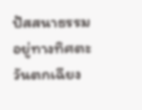ปัสสนาธรรม อยู่ทางทิศตะวันตกเฉียง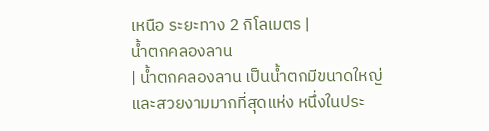เหนือ ระยะทาง 2 กิโลเมตร |
น้ำตกคลองลาน
| น้ำตกคลองลาน เป็นน้ำตกมีขนาดใหญ่และสวยงามมากที่สุดแห่ง หนึ่งในประ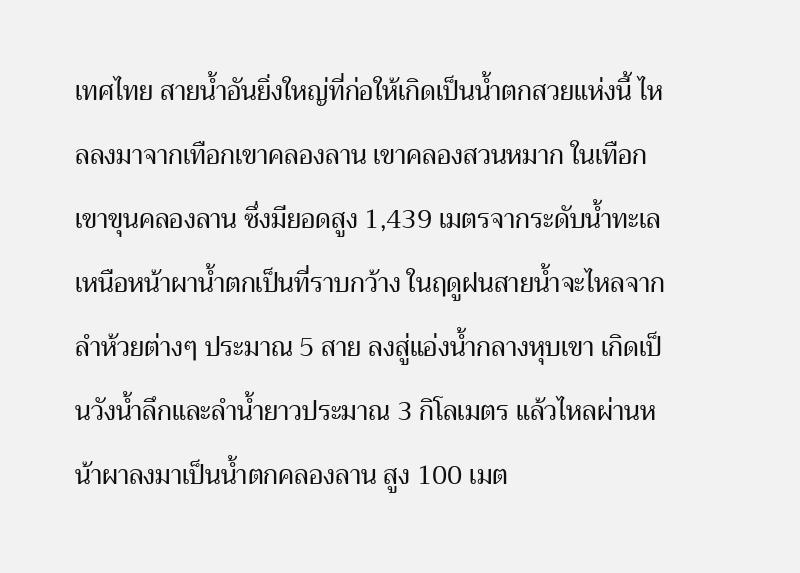เทศไทย สายน้ำอันยิ่งใหญ่ที่ก่อให้เกิดเป็นน้ำตกสวยแห่งนี้ ไหลลงมาจากเทือกเขาคลองลาน เขาคลองสวนหมาก ในเทือกเขาขุนคลองลาน ซึ่งมียอดสูง 1,439 เมตรจากระดับน้ำทะเล เหนือหน้าผาน้ำตกเป็นที่ราบกว้าง ในฤดูฝนสายน้ำจะไหลจากลำห้วยต่างๆ ประมาณ 5 สาย ลงสู่แอ่งน้ำกลางหุบเขา เกิดเป็นวังน้ำลึกและลำน้ำยาวประมาณ 3 กิโลเมตร แล้วไหลผ่านหน้าผาลงมาเป็นน้ำตกคลองลาน สูง 100 เมต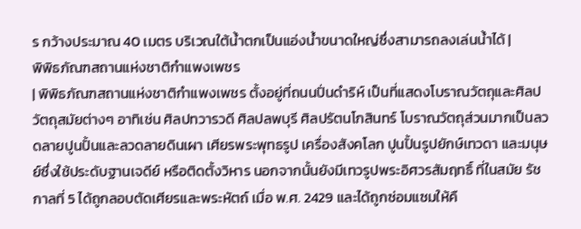ร กว้างประมาณ 40 เมตร บริเวณใต้น้ำตกเป็นแอ่งน้ำขนาดใหญ่ซึ่งสามารถลงเล่นน้ำได้ |
พิพิธภัณฑสถานแห่งชาติกำแพงเพชร
| พิพิธภัณฑสถานแห่งชาติกำแพงเพชร ตั้งอยู่ที่ถนนปิ่นดำริห์ เป็นที่แสดงโบราณวัตถุและศิลปวัตถุสมัยต่างๆ อาทิเช่น ศิลปทวารวดี ศิลปลพบุรี ศิลปรัตนโกสินทร์ โบราณวัตถุส่วนมากเป็นลวดลายปูนปั้นและลวดลายดินเผา เศียรพระพุทธรูป เครื่องสังคโลก ปูนปั้นรูปยักษ์เทวดา และมนุษย์ซึ่งใช้ประดับฐานเจดีย์ หรือติดตั้งวิหาร นอกจากนั้นยังมีเทวรูปพระอิศวรสัมฤทธิ์ ที่ในสมัย รัชกาลที่ 5 ได้ถูกลอบตัดเศียรและพระหัตถ์ เมื่อ พ.ศ. 2429 และได้ถูกซ่อมแซมให้คื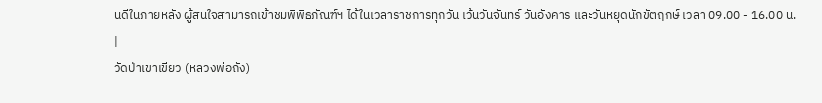นดีในภายหลัง ผู้สนใจสามารถเข้าชมพิพิธภัณฑ์ฯ ได้ในเวลาราชการทุกวัน เว้นวันจันทร์ วันอังคาร และวันหยุดนักขัตฤกษ์ เวลา 09.00 - 16.00 น. |
วัดป่าเขาเขียว (หลวงพ่อถัง)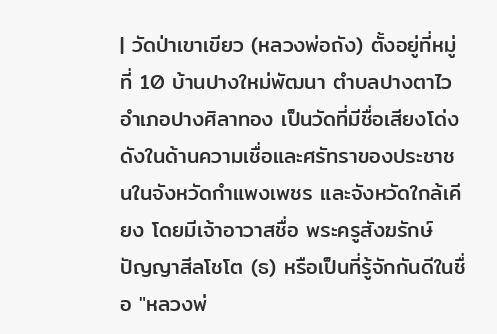| วัดป่าเขาเขียว (หลวงพ่อถัง) ตั้งอยู่ที่หมู่ที่ 10 บ้านปางใหม่พัฒนา ตำบลปางตาไว อำเภอปางศิลาทอง เป็นวัดที่มีชื่อเสียงโด่งดังในด้านความเชื่อและศรัทราของประชาชนในจังหวัดกำแพงเพชร และจังหวัดใกล้เคียง โดยมีเจ้าอาวาสชื่อ พระครูสังฆรักษ์ ปัญญาสีลโชโต (ธ) หรือเป็นที่รู้จักกันดีในชื่อ "หลวงพ่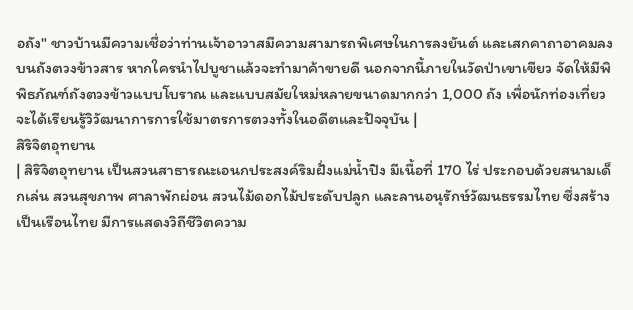อถัง" ชาวบ้านมีความเชื่อว่าท่านเจ้าอาวาสมีความสามารถพิเศษในการลงยันต์ และเสกคาถาอาคมลงบนถังตวงข้าวสาร หากใครนำไปบูชาแล้วจะทำมาค้าขายดี นอกจากนี้ภายในวัดป่าเขาเขียว จัดให้มีพิพิธภัณฑ์ถังตวงข้าวแบบโบราณ และแบบสมัยใหม่หลายขนาดมากกว่า 1,000 ถัง เพื่อนักท่องเที่ยวจะได้เรียนรู้วิวัฒนาการการใช้มาตรการตวงทั้งในอดีตและปัจจุบัน |
สิริจิตอุทยาน
| สิริจิตอุทยาน เป็นสวนสาธารณะเอนกประสงค์ริมฝั่งแม่น้ำปิง มีเนื้อที่ 170 ไร่ ประกอบด้วยสนามเด็กเล่น สวนสุขภาพ ศาลาพักผ่อน สวนไม้ดอกไม้ประดับปลูก และลานอนุรักษ์วัฒนธรรมไทย ซึ่งสร้างเป็นเรือนไทย มีการแสดงวิถีชีวิตความ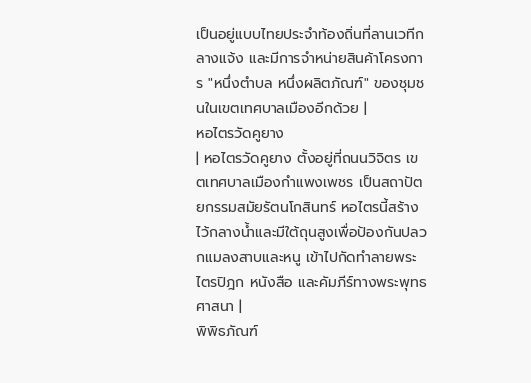เป็นอยู่แบบไทยประจำท้องถิ่นที่ลานเวทีกลางแจ้ง และมีการจำหน่ายสินค้าโครงการ "หนึ่งตำบล หนึ่งผลิตภัณฑ์" ของชุมชนในเขตเทศบาลเมืองอีกด้วย |
หอไตรวัดคูยาง
| หอไตรวัดคูยาง ตั้งอยู่ที่ถนนวิจิตร เขตเทศบาลเมืองกำแพงเพชร เป็นสถาปัตยกรรมสมัยรัตนโกสินทร์ หอไตรนี้สร้างไว้กลางน้ำและมีใต้ถุนสูงเพื่อป้องกันปลวกแมลงสาบและหนู เข้าไปกัดทำลายพระไตรปิฎก หนังสือ และคัมภีร์ทางพระพุทธศาสนา |
พิพิธภัณฑ์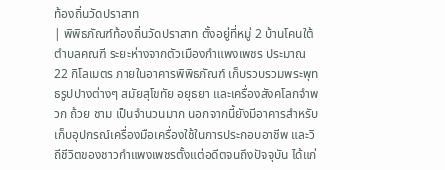ท้องถิ่นวัดปราสาท
| พิพิธภัณฑ์ท้องถิ่นวัดปราสาท ตั้งอยู่ที่หมู่ 2 บ้านโคนใต้ ตำบลคณฑี ระยะห่างจากตัวเมืองกำแพงเพชร ประมาณ 22 กิโลเมตร ภายในอาคารพิพิธภัณฑ์ เก็บรวบรวมพระพุทธรูปปางต่างๆ สมัยสุโขทัย อยุธยา และเครื่องสังคโลกจำพวก ถ้วย ชาม เป็นจำนวนมาก นอกจากนี้ยังมีอาคารสำหรับเก็บอุปกรณ์เครื่องมือเครื่องใช้ในการประกอบอาชีพ และวิถีชีวิตของชาวกำแพงเพชรตั้งแต่อดีตจนถึงปัจจุบัน ได้แก่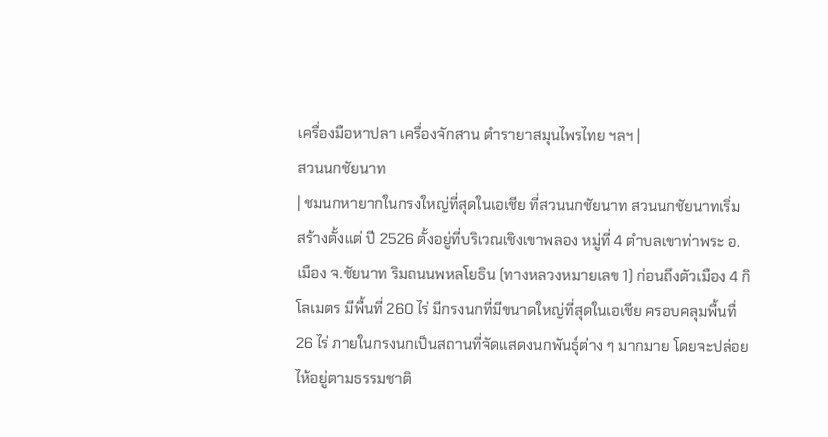เครื่องมือหาปลา เครื่องจักสาน ตำรายาสมุนไพรไทย ฯลฯ |
สวนนกชัยนาท
| ชมนกหายากในกรงใหญ่ที่สุดในเอเชีย ที่สวนนกชัยนาท สวนนกชัยนาทเริ่ม สร้างตั้งแต่ ปี 2526 ตั้งอยู่ที่บริเวณเชิงเขาพลอง หมู่ที่ 4 ตำบลเขาท่าพระ อ.เมือง จ.ชัยนาท ริมถนนพหลโยธิน (ทางหลวงหมายเลข 1) ก่อนถึงตัวเมือง 4 กิโลเมตร มีพื้นที่ 260 ไร่ มีกรงนกที่มีขนาดใหญ่ที่สุดในเอเชีย ครอบคลุมพื้นทื่ 26 ไร่ ภายในกรงนกเป็นสถานที่จัดแสดงนกพันธุ์ต่าง ๆ มากมาย โดยจะปล่อยไห้อยู่ตามธรรมชาติ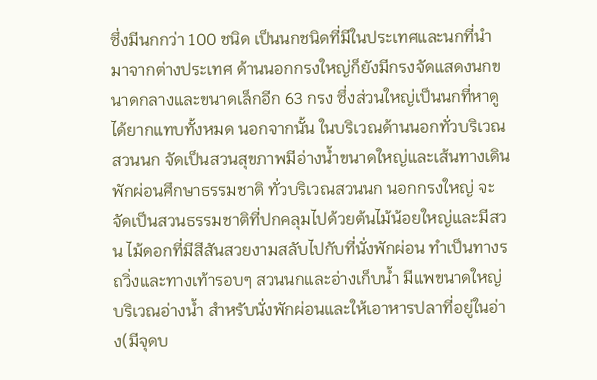ซึ่งมีนกกว่า 100 ชนิด เป็นนกชนิดที่มีในประเทศและนกที่นำมาจากต่างประเทศ ด้านนอกกรงใหญ่ก็ยังมีกรงจัดแสดงนกขนาดกลางและขนาดเล็กอีก 63 กรง ซึ่งส่วนใหญ่เป็นนกที่หาดูได้ยากแทบทั้งหมด นอกจากนั้น ในบริเวณด้านนอกทั่วบริเวณสวนนก จัดเป็นสวนสุขภาพมีอ่างน้ำขนาดใหญ่และเส้นทางเดินพักผ่อนศึกษาธรรมชาติ ทั่วบริเวณสวนนก นอกกรงใหญ่ จะจัดเป็นสวนธรรมชาติที่ปกคลุมไปด้วยต้นไม้น้อยใหญ่และมีสวน ไม้ดอกที่มีสีสันสวยงามสลับไปกับที่นั่งพักผ่อน ทำเป็นทางรถวิ่งและทางเท้ารอบๆ สวนนกและอ่างเก็บน้ำ มีแพขนาดใหญ่บริเวณอ่างน้ำ สำหรับนั่งพักผ่อนและให้เอาหารปลาที่อยู่ในอ่าง(มีจุดบ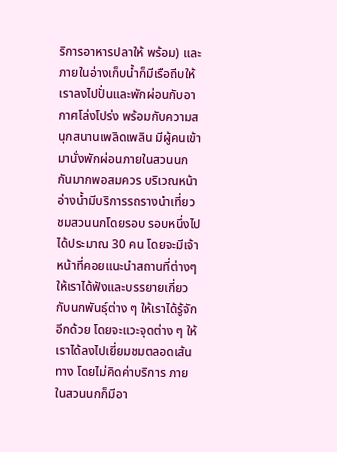ริการอาหารปลาให้ พร้อม) และภายในอ่างเก็บน้ำก็มีเรือถีบให้เราลงไปปั่นและพักผ่อนกับอากาศโล่งโปร่ง พร้อมกับความสนุกสนานเพลิดเพลิน มีผู้คนเข้ามานั่งพักผ่อนภายในสวนนกกันมากพอสมควร บริเวณหน้าอ่างน้ำมีบริการรถรางนำเที่ยวชมสวนนกโดยรอบ รอบหนึ่งไปได้ประมาณ 30 คน โดยจะมีเจ้าหน้าที่คอยแนะนำสถานที่ต่างๆ ให้เราได้ฟังและบรรยายเกี่ยวกับนกพันธุ์ต่าง ๆ ให้เราได้รู้จักอีกด้วย โดยจะแวะจุดต่าง ๆ ให้เราได้ลงไปเยี่ยมชมตลอดเส้นทาง โดยไม่คิดค่าบริการ ภายในสวนนกก็มีอา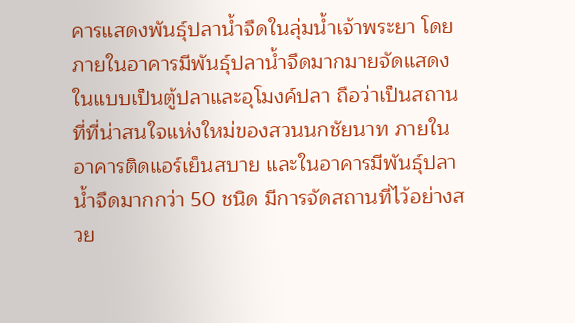คารแสดงพันธุ์ปลาน้ำจืดในลุ่มน้ำเจ้าพระยา โดยภายในอาคารมีพันธุ์ปลาน้ำจืดมากมายจัดแสดงในแบบเป็นตู้ปลาและอุโมงค์ปลา ถือว่าเป็นสถานที่ที่น่าสนใจแห่งใหม่ของสวนนกชัยนาท ภายในอาคารติดแอร์เย็นสบาย และในอาคารมีพันธุ์ปลาน้ำจืดมากกว่า 50 ชนิด มีการจัดสถานที่ไว้อย่างสวย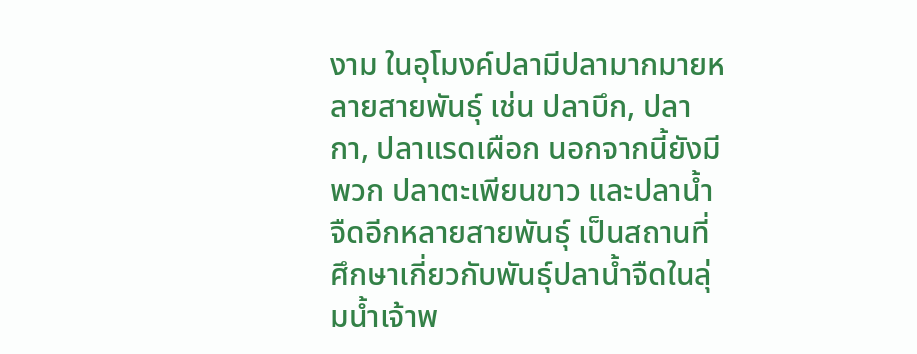งาม ในอุโมงค์ปลามีปลามากมายหลายสายพันธุ์ เช่น ปลาบึก, ปลากา, ปลาแรดเผือก นอกจากนี้ยังมีพวก ปลาตะเพียนขาว และปลาน้ำจืดอีกหลายสายพันธุ์ เป็นสถานที่ศึกษาเกี่ยวกับพันธุ์ปลาน้ำจืดในลุ่มน้ำเจ้าพ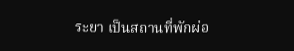ระยา เป็นสถานที่พักผ่อ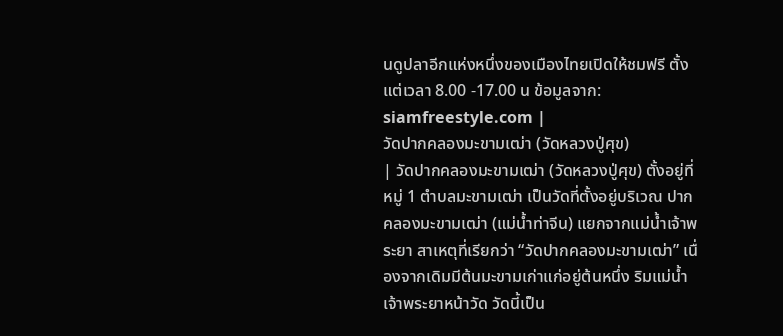นดูปลาอีกแห่งหนึ่งของเมืองไทยเปิดให้ชมฟรี ตั้งแต่เวลา 8.00 -17.00 น ข้อมูลจาก: siamfreestyle.com |
วัดปากคลองมะขามเฒ่า (วัดหลวงปู่ศุข)
| วัดปากคลองมะขามเฒ่า (วัดหลวงปู่ศุข) ตั้งอยู่ที่หมู่ 1 ตำบลมะขามเฒ่า เป็นวัดที่ตั้งอยู่บริเวณ ปากคลองมะขามเฒ่า (แม่น้ำท่าจีน) แยกจากแม่น้ำเจ้าพระยา สาเหตุที่เรียกว่า “วัดปากคลองมะขามเฒ่า” เนื่องจากเดิมมีต้นมะขามเก่าแก่อยู่ต้นหนึ่ง ริมแม่น้ำเจ้าพระยาหน้าวัด วัดนี้เป็น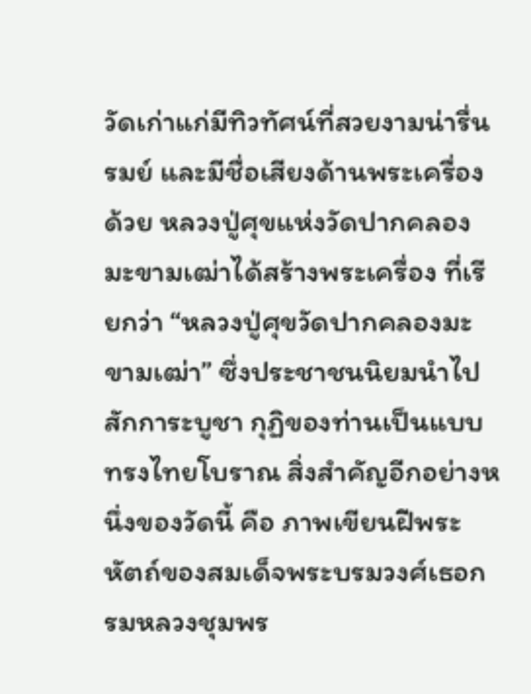วัดเก่าแก่มีทิวทัศน์ที่สวยงามน่ารื่นรมย์ และมีชื่อเสียงด้านพระเครื่องด้วย หลวงปู่ศุขแห่งวัดปากคลองมะขามเฒ่าได้สร้างพระเครื่อง ที่เรียกว่า “หลวงปู่ศุขวัดปากคลองมะขามเฒ่า” ซึ่งประชาชนนิยมนำไปสักการะบูชา กุฏิของท่านเป็นแบบทรงไทยโบราณ สิ่งสำคัญอีกอย่างหนึ่งของวัดนี้ คือ ภาพเขียนฝีพระหัตถ์ของสมเด็จพระบรมวงศ์เธอกรมหลวงชุมพร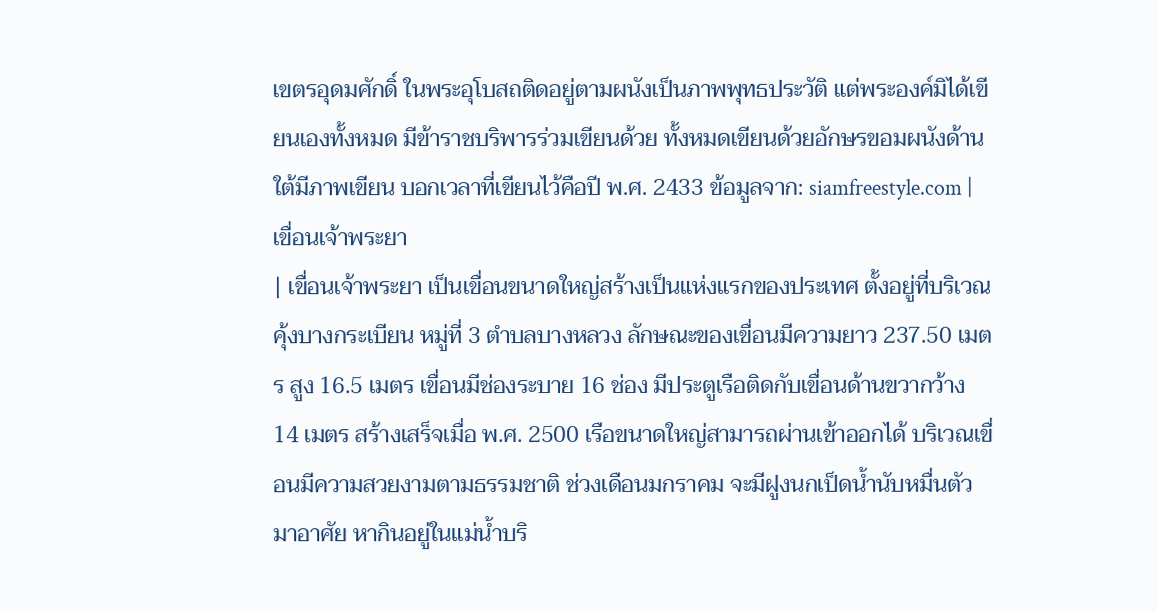เขตรอุดมศักดิ์ ในพระอุโบสถติดอยู่ตามผนังเป็นภาพพุทธประวัติ แต่พระองค์มิได้เขียนเองทั้งหมด มีข้าราชบริพารร่วมเขียนด้วย ทั้งหมดเขียนด้วยอักษรขอมผนังด้านใต้มีภาพเขียน บอกเวลาที่เขียนไว้คือปี พ.ศ. 2433 ข้อมูลจาก: siamfreestyle.com |
เขื่อนเจ้าพระยา
| เขื่อนเจ้าพระยา เป็นเขื่อนขนาดใหญ่สร้างเป็นแห่งแรกของประเทศ ตั้งอยู่ที่บริเวณคุ้งบางกระเบียน หมู่ที่ 3 ตำบลบางหลวง ลักษณะของเขื่อนมีความยาว 237.50 เมตร สูง 16.5 เมตร เขื่อนมีช่องระบาย 16 ช่อง มีประตูเรือติดกับเขื่อนด้านขวากว้าง 14 เมตร สร้างเสร็จเมื่อ พ.ศ. 2500 เรือขนาดใหญ่สามารถผ่านเข้าออกได้ บริเวณเขื่อนมีความสวยงามตามธรรมชาติ ช่วงเดือนมกราคม จะมีฝูงนกเป็ดน้ำนับหมื่นตัวมาอาศัย หากินอยู่ในแม่น้ำบริ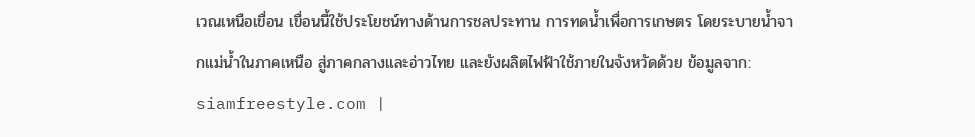เวณเหนือเขื่อน เขื่อนนี้ใช้ประโยชน์ทางด้านการชลประทาน การทดน้ำเพื่อการเกษตร โดยระบายน้ำจากแม่น้ำในภาคเหนือ สู่ภาคกลางและอ่าวไทย และยังผลิตไฟฟ้าใช้ภายในจังหวัดด้วย ข้อมูลจาก: siamfreestyle.com |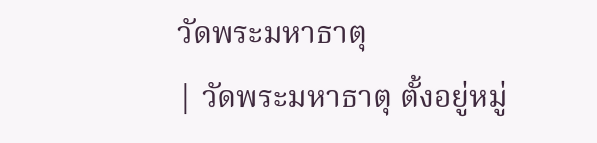วัดพระมหาธาตุ
| วัดพระมหาธาตุ ตั้งอยู่หมู่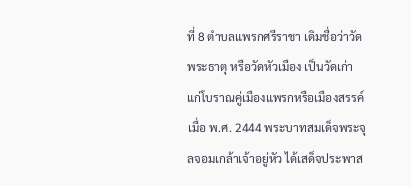ที่ 8 ตำบลแพรกศรีราชา เดิมชื่อว่าวัดพระธาตุ หรือวัดหัวเมือง เป็นวัดเก่าแก่โบราณคู่เมืองแพรกหรือเมืองสรรค์ เมื่อ พ.ศ. 2444 พระบาทสมเด็จพระจุลจอมเกล้าเจ้าอยู่หัว ได้เสด็จประพาส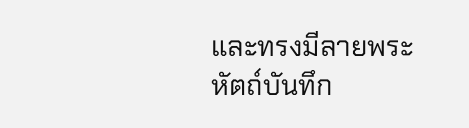และทรงมีลายพระหัตถ์บันทึก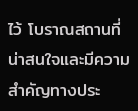ไว้ โบราณสถานที่น่าสนใจและมีความสำคัญทางประ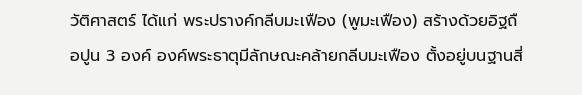วัติศาสตร์ ได้แก่ พระปรางค์กลีบมะเฟือง (พูมะเฟือง) สร้างด้วยอิฐถือปูน 3 องค์ องค์พระธาตุมีลักษณะคล้ายกลีบมะเฟือง ตั้งอยู่บนฐานสี่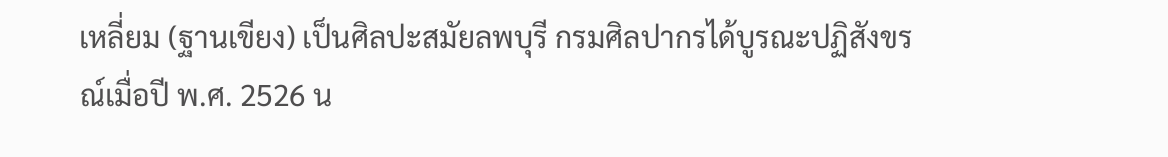เหลี่ยม (ฐานเขียง) เป็นศิลปะสมัยลพบุรี กรมศิลปากรได้บูรณะปฏิสังขรณ์เมื่อปี พ.ศ. 2526 น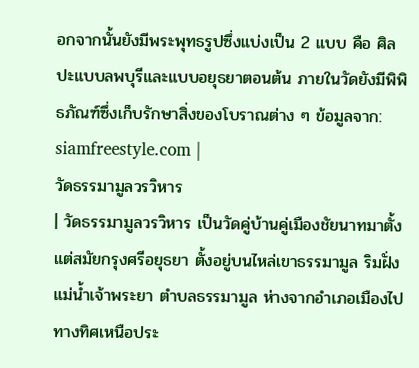อกจากนั้นยังมีพระพุทธรูปซึ่งแบ่งเป็น 2 แบบ คือ ศิลปะแบบลพบุรีและแบบอยุธยาตอนต้น ภายในวัดยังมีพิพิธภัณฑ์ซึ่งเก็บรักษาสิ่งของโบราณต่าง ๆ ข้อมูลจาก: siamfreestyle.com |
วัดธรรมามูลวรวิหาร
| วัดธรรมามูลวรวิหาร เป็นวัดคู่บ้านคู่เมืองชัยนาทมาตั้งแต่สมัยกรุงศรีอยุธยา ตั้งอยู่บนไหล่เขาธรรมามูล ริมฝั่งแม่น้ำเจ้าพระยา ตำบลธรรมามูล ห่างจากอำเภอเมืองไปทางทิศเหนือประ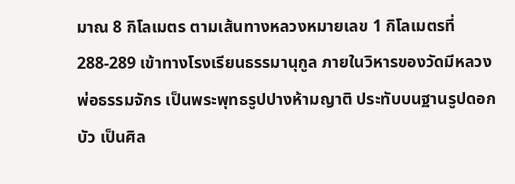มาณ 8 กิโลเมตร ตามเส้นทางหลวงหมายเลข 1 กิโลเมตรที่ 288-289 เข้าทางโรงเรียนธรรมานุกูล ภายในวิหารของวัดมีหลวงพ่อธรรมจักร เป็นพระพุทธรูปปางห้ามญาติ ประทับบนฐานรูปดอกบัว เป็นศิล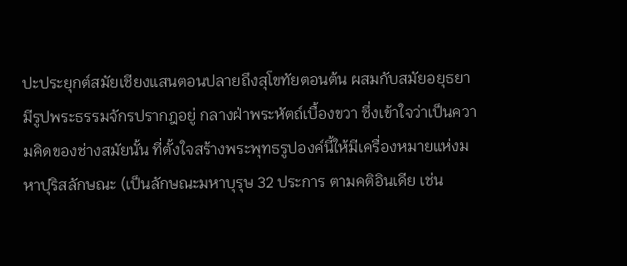ปะประยุกต์สมัยเชียงแสนตอนปลายถึงสุโขทัยตอนต้น ผสมกับสมัยอยุธยา มีรูปพระธรรมจักรปรากฎอยู่ กลางฝ่าพระหัตถ์เบื้องขวา ซึ่งเข้าใจว่าเป็นความคิดของช่างสมัยนั้น ที่ตั้งใจสร้างพระพุทธรูปองค์นี้ให้มีเครื่องหมายแห่งมหาปุริสลักษณะ (เป็นลักษณะมหาบุรุษ 32 ประการ ตามคติอินเดีย เช่น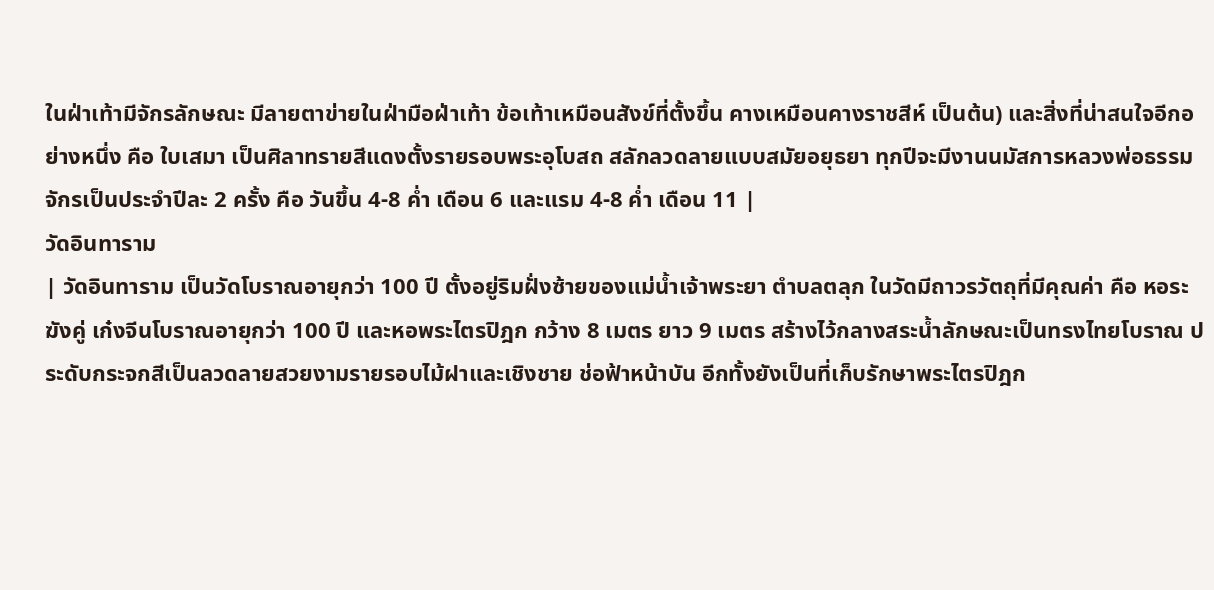ในฝ่าเท้ามีจักรลักษณะ มีลายตาข่ายในฝ่ามือฝ่าเท้า ข้อเท้าเหมือนสังข์ที่ตั้งขึ้น คางเหมือนคางราชสีห์ เป็นต้น) และสิ่งที่น่าสนใจอีกอย่างหนึ่ง คือ ใบเสมา เป็นศิลาทรายสีแดงตั้งรายรอบพระอุโบสถ สลักลวดลายแบบสมัยอยุธยา ทุกปีจะมีงานนมัสการหลวงพ่อธรรมจักรเป็นประจำปีละ 2 ครั้ง คือ วันขึ้น 4-8 ค่ำ เดือน 6 และแรม 4-8 ค่ำ เดือน 11 |
วัดอินทาราม
| วัดอินทาราม เป็นวัดโบราณอายุกว่า 100 ปี ตั้งอยู่ริมฝั่งซ้ายของแม่น้ำเจ้าพระยา ตำบลตลุก ในวัดมีถาวรวัตถุที่มีคุณค่า คือ หอระฆังคู่ เก๋งจีนโบราณอายุกว่า 100 ปี และหอพระไตรปิฎก กว้าง 8 เมตร ยาว 9 เมตร สร้างไว้กลางสระน้ำลักษณะเป็นทรงไทยโบราณ ประดับกระจกสีเป็นลวดลายสวยงามรายรอบไม้ฝาและเชิงชาย ช่อฟ้าหน้าบัน อีกทั้งยังเป็นที่เก็บรักษาพระไตรปิฎก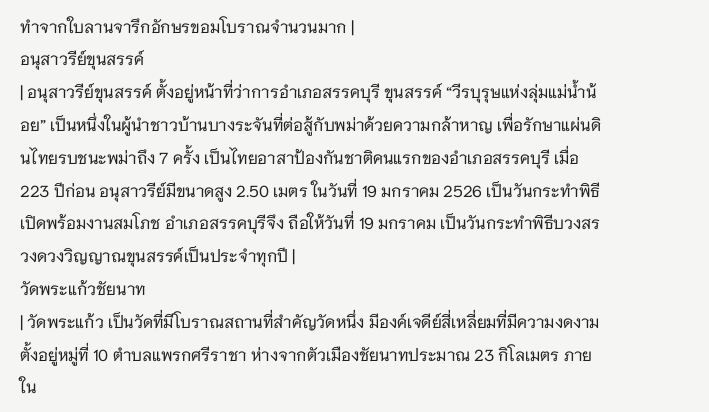ทำจากใบลานจารึกอักษรขอมโบราณจำนวนมาก |
อนุสาวรีย์ขุนสรรค์
| อนุสาวรีย์ขุนสรรค์ ตั้งอยู่หน้าที่ว่าการอำเภอสรรคบุรี ขุนสรรค์ “วีรบุรุษแห่งลุ่มแม่น้ำน้อย” เป็นหนึ่งในผู้นำชาวบ้านบางระจันที่ต่อสู้กับพม่าด้วยความกล้าหาญ เพื่อรักษาแผ่นดินไทยรบชนะพม่าถึง 7 ครั้ง เป็นไทยอาสาป้องกันชาติคนแรกของอำเภอสรรคบุรี เมื่อ 223 ปีก่อน อนุสาวรีย์มีขนาดสูง 2.50 เมตร ในวันที่ 19 มกราคม 2526 เป็นวันกระทำพิธีเปิดพร้อมงานสมโภช อำเภอสรรคบุรีจึง ถือให้วันที่ 19 มกราคม เป็นวันกระทำพิธีบวงสรวงดวงวิญญาณขุนสรรค์เป็นประจำทุกปี |
วัดพระแก้วชัยนาท
| วัดพระแก้ว เป็นวัดที่มีโบราณสถานที่สำคัญวัดหนึ่ง มีองค์เจดีย์สี่เหลี่ยมที่มีความงดงาม ตั้งอยู่หมู่ที่ 10 ตำบลแพรกศรีราชา ห่างจากตัวเมืองชัยนาทประมาณ 23 กิโลเมตร ภายใน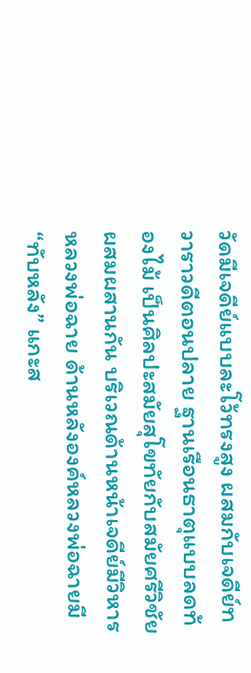วัดมีเจดีย์แบบละโว้ทรงสูง ผสมกับเจดีย์ทวาราวดีตอนปลาย ฐานเรือนธาตุแบบลดท้องไม้ เป็นศิลปะสมัยสุโขทัยกับสมัยศรีวิชัยผสมผสานกัน บริเวณด้านหน้าเจดีย์มีวิหารหลวงพ่อฉาย ด้านหลังองค์หลวงพ่อฉายมี “ทับหลัง” แกะส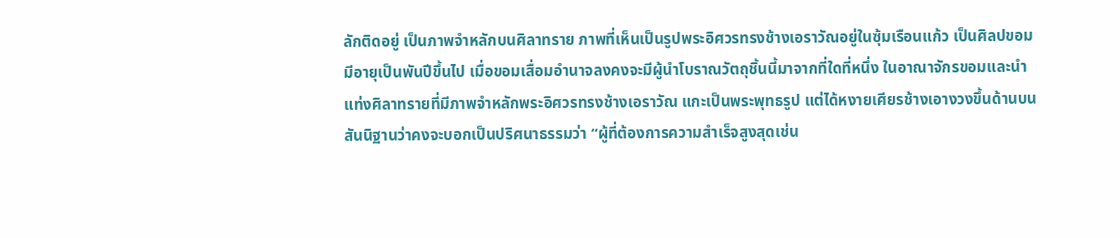ลักติดอยู่ เป็นภาพจำหลักบนศิลาทราย ภาพที่เห็นเป็นรูปพระอิศวรทรงช้างเอราวัณอยู่ในซุ้มเรือนแก้ว เป็นศิลปขอมมีอายุเป็นพันปีขึ้นไป เมื่อขอมเสื่อมอำนาจลงคงจะมีผู้นำโบราณวัตถุชิ้นนี้มาจากที่ใดที่หนึ่ง ในอาณาจักรขอมและนำแท่งศิลาทรายที่มีภาพจำหลักพระอิศวรทรงช้างเอราวัณ แกะเป็นพระพุทธรูป แต่ได้หงายเศียรช้างเอางวงขึ้นด้านบน สันนิฐานว่าคงจะบอกเป็นปริศนาธรรมว่า “ผู้ที่ต้องการความสำเร็จสูงสุดเช่น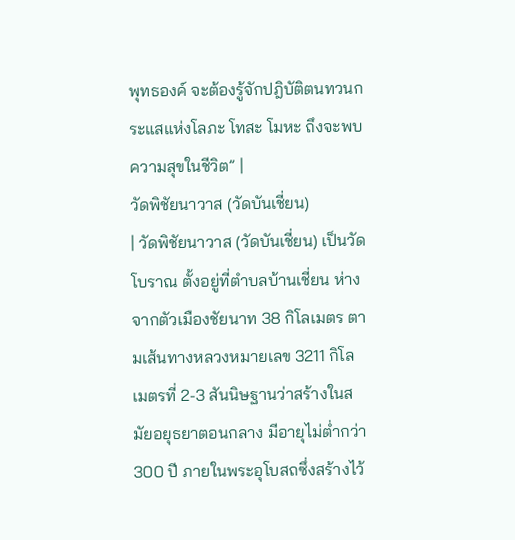พุทธองค์ จะต้องรู้จักปฎิบัติตนทวนกระแสแห่งโลภะ โทสะ โมหะ ถึงจะพบความสุขในชีวิต” |
วัดพิชัยนาวาส (วัดบันเชี่ยน)
| วัดพิชัยนาวาส (วัดบันเชี่ยน) เป็นวัดโบราณ ตั้งอยู่ที่ตำบลบ้านเชี่ยน ห่างจากตัวเมืองชัยนาท 38 กิโลเมตร ตามเส้นทางหลวงหมายเลข 3211 กิโลเมตรที่ 2-3 สันนิษฐานว่าสร้างในสมัยอยุธยาตอนกลาง มีอายุไม่ต่ำกว่า 300 ปี ภายในพระอุโบสถซึ่งสร้างไว้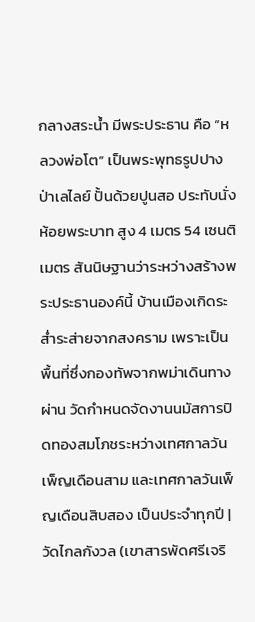กลางสระน้ำ มีพระประธาน คือ “หลวงพ่อโต” เป็นพระพุทธรูปปางป่าเลไลย์ ปั้นด้วยปูนสอ ประทับนั่งห้อยพระบาท สูง 4 เมตร 54 เซนติเมตร สันนิษฐานว่าระหว่างสร้างพระประธานองค์นี้ บ้านเมืองเกิดระส่ำระส่ายจากสงคราม เพราะเป็นพื้นที่ซึ่งกองทัพจากพม่าเดินทางผ่าน วัดกำหนดจัดงานนมัสการปิดทองสมโภชระหว่างเทศกาลวันเพ็ญเดือนสาม และเทศกาลวันเพ็ญเดือนสิบสอง เป็นประจำทุกปี |
วัดไกลกังวล (เขาสารพัดศรีเจริ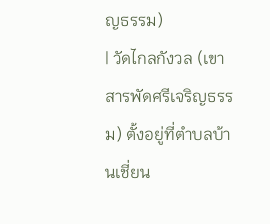ญธรรม)
| วัดไกลกังวล (เขาสารพัดศรีเจริญธรรม) ตั้งอยู่ที่ตำบลบ้านเชี่ยน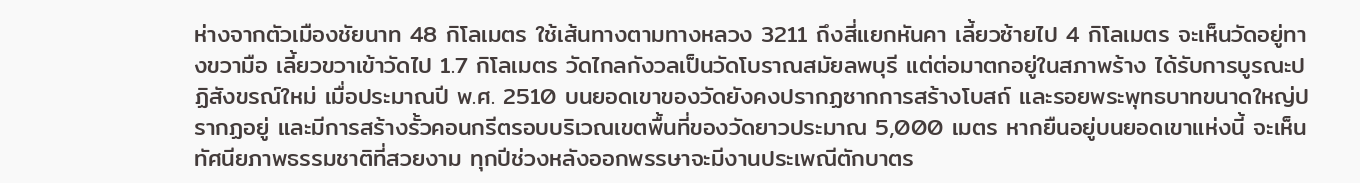ห่างจากตัวเมืองชัยนาท 48 กิโลเมตร ใช้เส้นทางตามทางหลวง 3211 ถึงสี่แยกหันคา เลี้ยวซ้ายไป 4 กิโลเมตร จะเห็นวัดอยู่ทางขวามือ เลี้ยวขวาเข้าวัดไป 1.7 กิโลเมตร วัดไกลกังวลเป็นวัดโบราณสมัยลพบุรี แต่ต่อมาตกอยู่ในสภาพร้าง ได้รับการบูรณะปฏิสังขรณ์ใหม่ เมื่อประมาณปี พ.ศ. 2510 บนยอดเขาของวัดยังคงปรากฏซากการสร้างโบสถ์ และรอยพระพุทธบาทขนาดใหญ่ปรากฏอยู่ และมีการสร้างรั้วคอนกรีตรอบบริเวณเขตพื้นที่ของวัดยาวประมาณ 5,000 เมตร หากยืนอยู่บนยอดเขาแห่งนี้ จะเห็นทัศนียภาพธรรมชาติที่สวยงาม ทุกปีช่วงหลังออกพรรษาจะมีงานประเพณีตักบาตร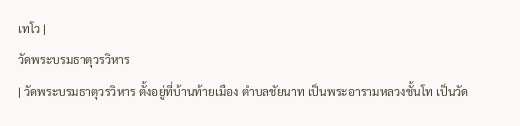เทโว |
วัดพระบรมธาตุวรวิหาร
| วัดพระบรมธาตุวรวิหาร ตั้งอยู่ที่บ้านท้ายเมือง ตำบลชัยนาท เป็นพระอารามหลวงชั้นโท เป็นวัด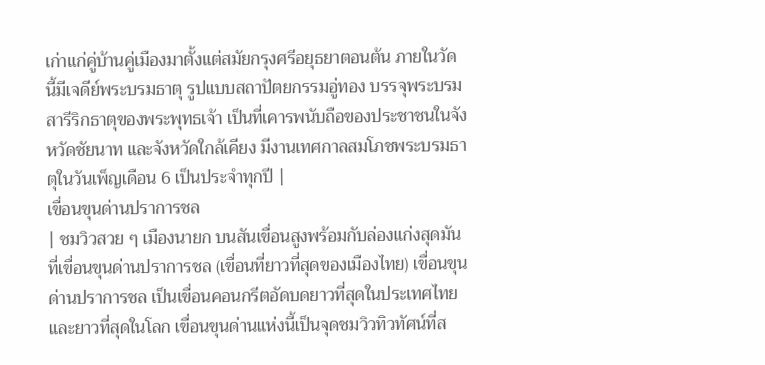เก่าแก่คู่บ้านคู่เมืองมาตั้งแต่สมัยกรุงศรีอยุธยาตอนต้น ภายในวัดนี้มีเจดีย์พระบรมธาตุ รูปแบบสถาปัตยกรรมอู่ทอง บรรจุพระบรมสารีริกธาตุของพระพุทธเจ้า เป็นที่เคารพนับถือของประชาชนในจังหวัดชัยนาท และจังหวัดใกล้เคียง มีงานเทศกาลสมโภชพระบรมธาตุในวันเพ็ญเดือน 6 เป็นประจำทุกปี |
เขื่อนขุนด่านปราการชล
| ชมวิวสวย ๆ เมืองนายก บนสันเขื่อนสูงพร้อมกับล่องแก่งสุดมัน ที่เขื่อนขุนด่านปราการชล (เขื่อนที่ยาวที่สุดของเมืองไทย) เขื่อนขุนด่านปราการชล เป็นเขื่อนคอนกรีตอัดบดยาวที่สุดในประเทศไทยและยาวที่สุดในโลก เขื่อนขุนด่านแห่งนี้เป็นจุดชมวิวทิวทัศน์ที่ส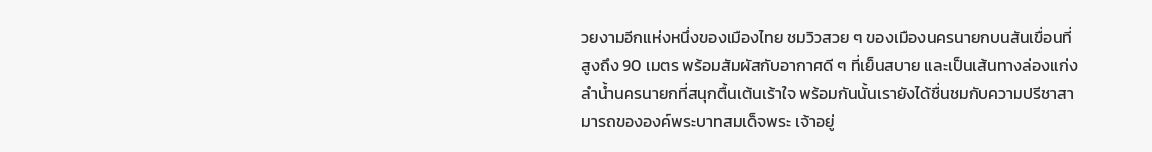วยงามอีกแห่งหนึ่งของเมืองไทย ชมวิวสวย ๆ ของเมืองนครนายกบนสันเขื่อนที่สูงถึง 90 เมตร พร้อมสัมผัสกับอากาศดี ๆ ที่เย็นสบาย และเป็นเส้นทางล่องแก่งลำน้ำนครนายกที่สนุกตื้นเต้นเร้าใจ พร้อมกันนั้นเรายังได้ชื่นชมกับความปรีชาสามารถขององค์พระบาทสมเด็จพระ เจ้าอยู่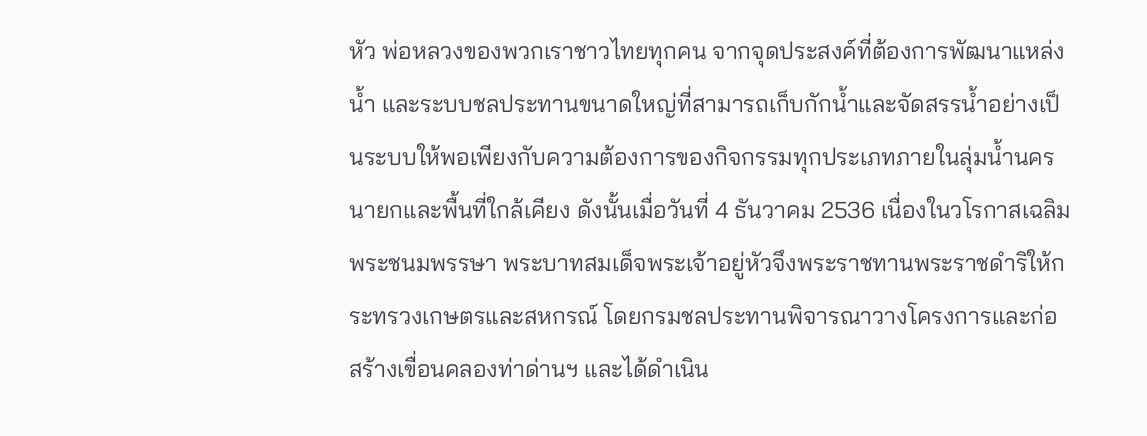หัว พ่อหลวงของพวกเราชาวไทยทุกคน จากจุดประสงค์ที่ต้องการพัฒนาแหล่งน้ำ และระบบชลประทานขนาดใหญ่ที่สามารถเก็บกักน้ำและจัดสรรน้ำอย่างเป็นระบบให้พอเพียงกับความต้องการของกิจกรรมทุกประเภทภายในลุ่มน้ำนครนายกและพื้นที่ใกล้เคียง ดังนั้นเมื่อวันที่ 4 ธันวาคม 2536 เนื่องในวโรกาสเฉลิมพระชนมพรรษา พระบาทสมเด็จพระเจ้าอยู่หัวจึงพระราชทานพระราชดำริให้กระทรวงเกษตรและสหกรณ์ โดยกรมชลประทานพิจารณาวางโครงการและก่อสร้างเขื่อนคลองท่าด่านฯ และได้ดำเนิน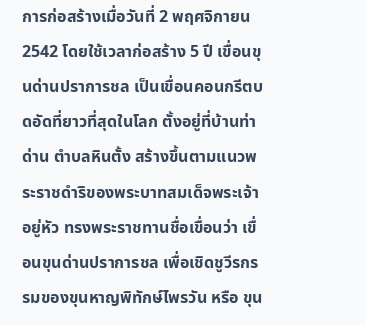การก่อสร้างเมื่อวันที่ 2 พฤศจิกายน 2542 โดยใช้เวลาก่อสร้าง 5 ปี เขื่อนขุนด่านปราการชล เป็นเขื่อนคอนกรีตบดอัดที่ยาวที่สุดในโลก ตั้งอยู่ที่บ้านท่าด่าน ตำบลหินตั้ง สร้างขึ้นตามแนวพระราชดำริของพระบาทสมเด็จพระเจ้าอยู่หัว ทรงพระราชทานชื่อเขื่อนว่า เขื่อนขุนด่านปราการชล เพื่อเชิดชูวีรกรรมของขุนหาญพิทักษ์ไพรวัน หรือ ขุน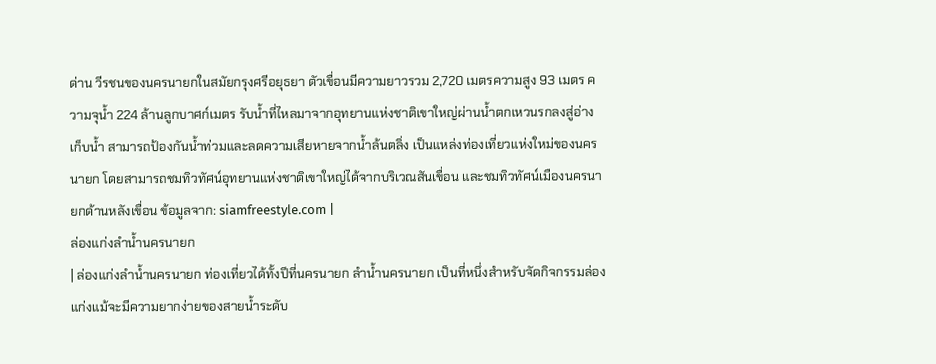ด่าน วีรชนของนครนายกในสมัยกรุงศรีอยุธยา ตัวเขื่อนมีความยาวรวม 2,720 เมตรความสูง 93 เมตร ความจุน้ำ 224 ล้านลูกบาศก์เมตร รับน้ำที่ไหลมาจากอุทยานแห่งชาติเขาใหญ่ผ่านน้ำตกเหวนรกลงสู่อ่างเก็บน้ำ สามารถป้องกันน้ำท่วมและลดความเสียหายจากน้ำล้นตลิ่ง เป็นแหล่งท่องเที่ยวแห่งใหม่ของนครนายก โดยสามารถชมทิวทัศน์อุทยานแห่งชาติเขาใหญ่ได้จากบริเวณสันเขื่อน และชมทิวทัศน์เมืองนครนายกด้านหลังเขื่อน ข้อมูลจาก: siamfreestyle.com |
ล่องแก่งลำน้ำนครนายก
| ล่องแก่งลำน้ำนครนายก ท่องเที่ยวได้ทั้งปีที่นครนายก ลำน้ำนครนายก เป็นที่หนึ่งสำหรับจัดกิจกรรมล่องแก่งแม้จะมีความยากง่ายของสายน้ำระดับ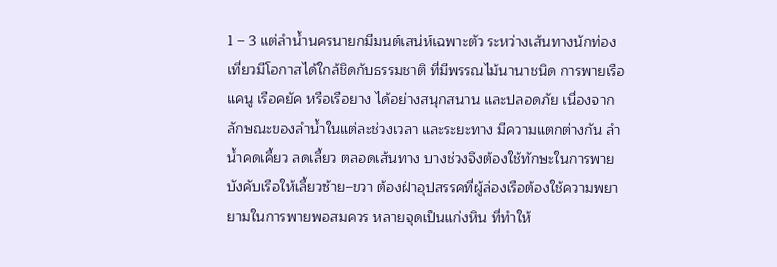1 – 3 แต่ลำน้ำนครนายกมีมนต์เสน่ห์เฉพาะตัว ระหว่างเส้นทางนักท่องเที่ยวมีโอกาสได้ใกล้ชิดกับธรรมชาติ ที่มีพรรณไม้นานาชนิด การพายเรือแคนู เรือคยัค หรือเรือยาง ได้อย่างสนุกสนาน และปลอดภัย เนื่องจากลักษณะของลำน้ำในแต่ละช่วงเวลา และระยะทาง มีความแตกต่างกัน ลำน้ำคดเคี้ยว ลดเลี้ยว ตลอดเส้นทาง บางช่วงจึงต้องใช้ทักษะในการพายบังคับเรือให้เลี้ยวซ้าย–ขวา ต้องฝ่าอุปสรรคที่ผู้ล่องเรือต้องใช้ความพยายามในการพายพอสมควร หลายจุดเป็นแก่งหิน ที่ทำให้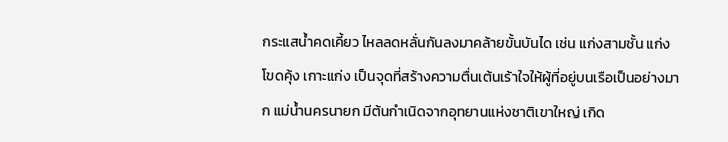กระแสน้ำคดเคี้ยว ไหลลดหลั่นกันลงมาคล้ายขั้นบันได เช่น แก่งสามชั้น แก่งโขดคุ้ง เกาะแก่ง เป็นจุดที่สร้างความตื่นเต้นเร้าใจให้ผู้ที่อยู่บนเรือเป็นอย่างมาก แม่น้ำนครนายก มีต้นกำเนิดจากอุทยานแห่งชาติเขาใหญ่ เกิด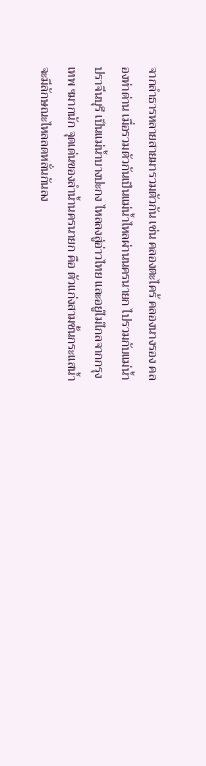จากลำธารหลายสายมารวมตัวกัน เช่น คลองตะไคร้ คลองนางรอง คลองท่าด่าน เมื่อรวมตัวกันเป็นแม่น้ำไหลผ่านนครนายก ไปรวมกับแม่น้ำปราจีนบุรี เป็นแม่น้ำบางปะกง ไหลลงสู่อ่าวไทย และอยู่ไม่ไกลจากกรุงเทพ ฯมากนัก จุดเด่นของลำน้ำนครนายก คือ ตัวแก่งสามชั้นกระแสน้ำจะมีลักษณะไหลลดหลั่นกันลง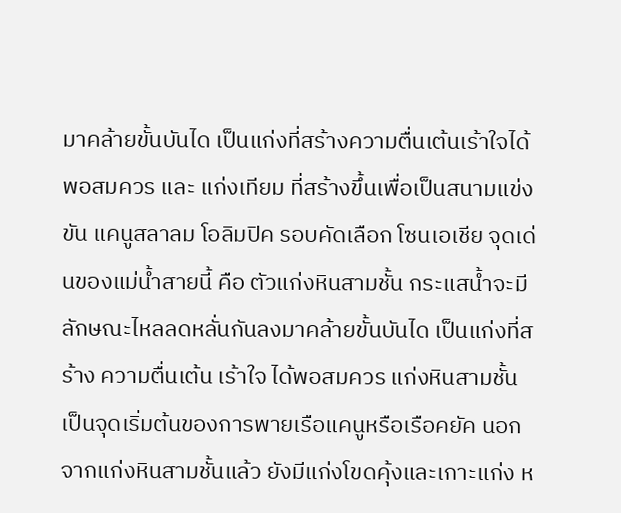มาคล้ายขั้นบันได เป็นแก่งที่สร้างความตื่นเต้นเร้าใจได้พอสมควร และ แก่งเทียม ที่สร้างขึ้นเพื่อเป็นสนามแข่งขัน แคนูสลาลม โอลิมปิค รอบคัดเลือก โซนเอเชีย จุดเด่นของแม่น้ำสายนี้ คือ ตัวแก่งหินสามชั้น กระแสน้ำจะมีลักษณะไหลลดหลั่นกันลงมาคล้ายขั้นบันได เป็นแก่งที่สร้าง ความตื่นเต้น เร้าใจ ได้พอสมควร แก่งหินสามชั้นเป็นจุดเริ่มต้นของการพายเรือแคนูหรือเรือคยัค นอกจากแก่งหินสามชั้นแล้ว ยังมีแก่งโขดคุ้งและเกาะแก่ง ห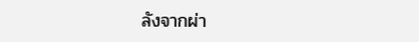ลังจากผ่า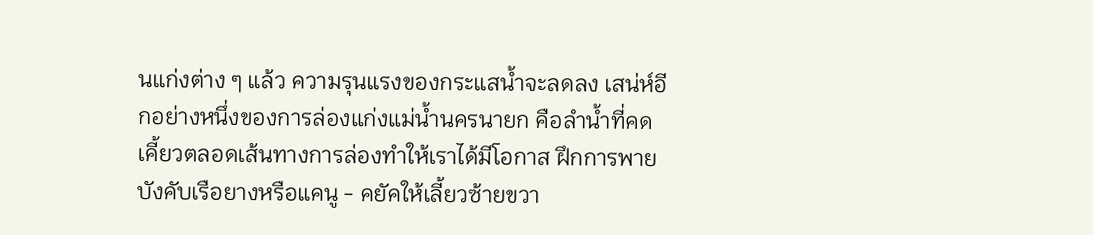นแก่งต่าง ๆ แล้ว ความรุนแรงของกระแสน้ำจะลดลง เสน่ห์อีกอย่างหนึ่งของการล่องแก่งแม่น้ำนครนายก คือลำน้ำที่คดเคี้ยวตลอดเส้นทางการล่องทำให้เราได้มีโอกาส ฝึกการพายบังคับเรือยางหรือแคนู - คยัคให้เลี้ยวซ้ายขวา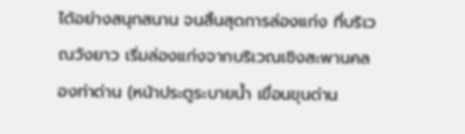ได้อย่างสนุกสนาน จนสิ้นสุดการล่องแก่ง ที่บริเวณวังยาว เริ่มล่องแก่งจากบริเวณเชิงสะพานคลองท่าด่าน (หน้าประตูระบายน้ำ เขื่อนขุนด่าน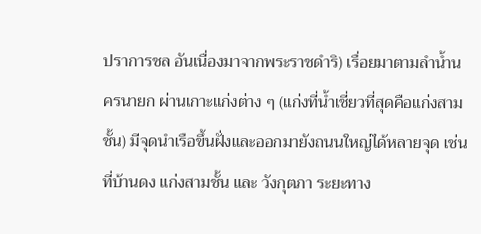ปราการชล อันเนื่องมาจากพระราชดำริ) เรื่อยมาตามลำน้ำนครนายก ผ่านเกาะแก่งต่าง ๆ (แก่งที่น้ำเชี่ยวที่สุดคือแก่งสามชั้น) มีจุดนำเรือขึ้นฝั่งและออกมายังถนนใหญ่ได้หลายจุด เช่น ที่บ้านดง แก่งสามชั้น และ วังกุตภา ระยะทาง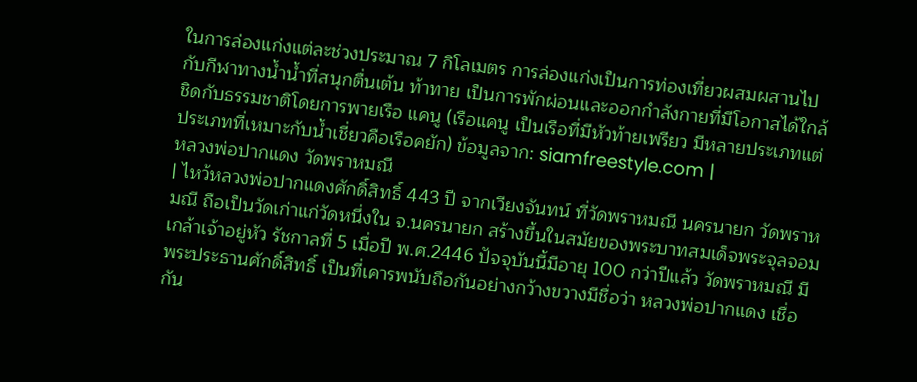ในการล่องแก่งแต่ละช่วงประมาณ 7 กิโลเมตร การล่องแก่งเป็นการท่องเที่ยวผสมผสานไปกับกีฬาทางน้ำน้ำที่สนุกตื่นเต้น ท้าทาย เป็นการพักผ่อนและออกกำลังกายที่มีโอกาสได้ใกล้ชิดกับธรรมชาติโดยการพายเรือ แคนู (เรือแคนู เป็นเรือที่มีหัวท้ายเพรียว มีหลายประเภทแต่ประเภทที่เหมาะกับน้ำเชี่ยวคือเรือคยัก) ข้อมูลจาก: siamfreestyle.com |
หลวงพ่อปากแดง วัดพราหมณี
| ไหว้หลวงพ่อปากแดงศักดิ์สิทธิ์ 443 ปี จากเวียงจันทน์ ที่วัดพราหมณี นครนายก วัดพราหมณี ถือเป็นวัดเก่าแก่วัดหนึ่งใน จ.นครนายก สร้างขึ้นในสมัยของพระบาทสมเด็จพระจุลจอมเกล้าเจ้าอยู่หัว รัชกาลที่ 5 เมื่อปี พ.ศ.2446 ปัจจุบันนี้มีอายุ 100 กว่าปีแล้ว วัดพราหมณี มีพระประธานศักดิ์สิทธิ์ เป็นที่เคารพนับถือกันอย่างกว้างขวางมีชื่อว่า หลวงพ่อปากแดง เชื่อกัน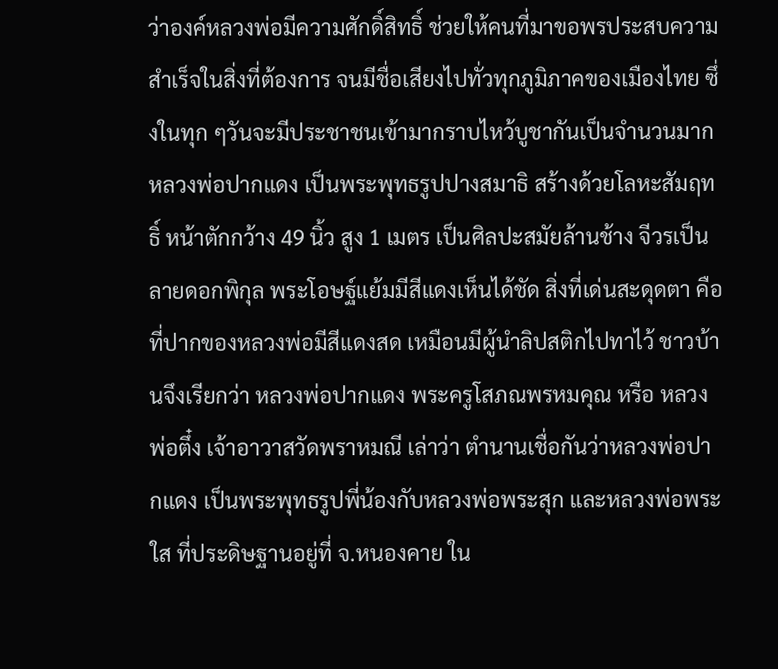ว่าองค์หลวงพ่อมีความศักดิ์สิทธิ์ ช่วยให้คนที่มาขอพรประสบความสำเร็จในสิ่งที่ต้องการ จนมีชื่อเสียงไปทั่วทุกภูมิภาคของเมืองไทย ซึ่งในทุก ๆวันจะมีประชาชนเข้ามากราบไหว้บูชากันเป็นจำนวนมาก หลวงพ่อปากแดง เป็นพระพุทธรูปปางสมาธิ สร้างด้วยโลหะสัมฤทธิ์ หน้าตักกว้าง 49 นิ้ว สูง 1 เมตร เป็นศิลปะสมัยล้านช้าง จีวรเป็นลายดอกพิกุล พระโอษฐ์แย้มมีสีแดงเห็นได้ชัด สิ่งที่เด่นสะดุดตา คือ ที่ปากของหลวงพ่อมีสีแดงสด เหมือนมีผู้นำลิปสติกไปทาไว้ ชาวบ้านจึงเรียกว่า หลวงพ่อปากแดง พระครูโสภณพรหมคุณ หรือ หลวงพ่อตึ๋ง เจ้าอาวาสวัดพราหมณี เล่าว่า ตำนานเชื่อกันว่าหลวงพ่อปากแดง เป็นพระพุทธรูปพี่น้องกับหลวงพ่อพระสุก และหลวงพ่อพระใส ที่ประดิษฐานอยู่ที่ จ.หนองคาย ใน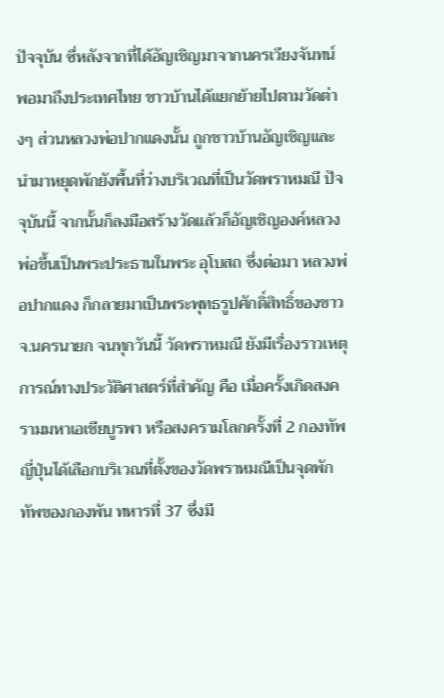ปัจจุบัน ซึ่หลังจากที่ได้อัญเชิญมาจากนครเวียงจันทน์ พอมาถึงประเทศไทย ชาวบ้านได้แยกย้ายไปตามวัดต่างๆ ส่วนหลวงพ่อปากแดงนั้น ถูกชาวบ้านอัญเชิญและนำมาหยุดพักยังพื้นที่ว่างบริเวณที่เป็นวัดพราหมณี ปัจจุบันนี้ จากนั้นก็ลงมือสร้างวัดแล้วก็อัญเชิญองค์หลวงพ่อขึ้นเป็นพระประธานในพระ อุโบสถ ซึ่งต่อมา หลวงพ่อปากแดง ก็กลายมาเป็นพระพุทธรูปศักดิ์สิทธิ์ของชาว จ.นครนายก จนทุกวันนี้ วัดพราหมณี ยังมีเรื่องราวเหตุการณ์ทางประวัติศาสตร์ที่สำคัญ คือ เมื่อครั้งเกิดสงครามมหาเอเชียบูรพา หรือสงครามโลกครั้งที่ 2 กองทัพญี่ปุ่นได้เลือกบริเวณที่ตั้งของวัดพราหมณีเป็นจุดพักทัพของกองพัน ทหารที่ 37 ซึ่งมี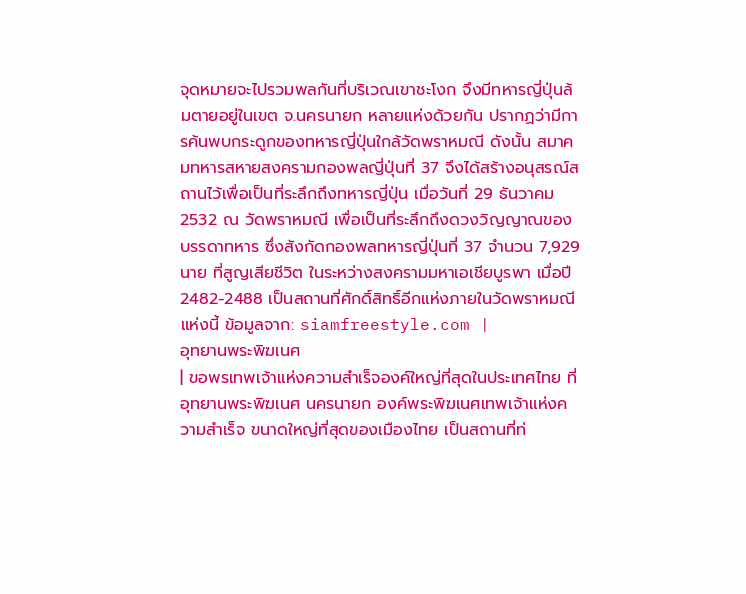จุดหมายจะไปรวมพลกันที่บริเวณเขาชะโงก จึงมีทหารญี่ปุ่นล้มตายอยู่ในเขต จ.นครนายก หลายแห่งด้วยกัน ปรากฏว่ามีการค้นพบกระดูกของทหารญี่ปุ่นใกล้วัดพราหมณี ดังนั้น สมาคมทหารสหายสงครามกองพลญี่ปุ่นที่ 37 จึงได้สร้างอนุสรณ์สถานไว้เพื่อเป็นที่ระลึกถึงทหารญี่ปุ่น เมื่อวันที่ 29 ธันวาคม 2532 ณ วัดพราหมณี เพื่อเป็นที่ระลึกถึงดวงวิญญาณของบรรดาทหาร ซึ่งสังกัดกองพลทหารญี่ปุ่นที่ 37 จำนวน 7,929 นาย ที่สูญเสียชีวิต ในระหว่างสงครามมหาเอเชียบูรพา เมื่อปี 2482-2488 เป็นสถานที่ศักดิ์สิทธิ์อีกแห่งภายในวัดพราหมณีแห่งนี้ ข้อมูลจาก: siamfreestyle.com |
อุทยานพระพิฆเนศ
| ขอพรเทพเจ้าแห่งความสำเร็จองค์ใหญ่ที่สุดในประเทศไทย ที่อุทยานพระพิฆเนศ นครนายก องค์พระพิฆเนศเทพเจ้าแห่งความสำเร็จ ขนาดใหญ่ที่สุดของเมืองไทย เป็นสถานที่ท่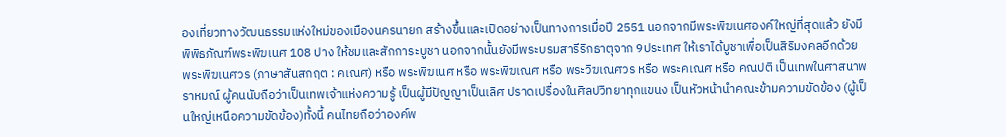องเที่ยวทางวัฒนธรรมแห่งใหม่ของเมืองนครนายก สร้างขึ้นและเปิดอย่างเป็นทางการเมื่อปี 2551 นอกจากมีพระพิฆเนศองค์ใหญ่ที่สุดแล้ว ยังมีพิพิธภัณฑ์พระพิฆเนศ 108 ปาง ให้ชมและสักการะบูชา นอกจากนั้นยังมีพระบรมสารีริกธาตุจาก 9ประเทศ ให้เราได้บูชาเพื่อเป็นสิริมงคลอีกด้วย พระพิฆเนศวร (ภาษาสันสกฤต : คเณศ) หรือ พระพิฆเนศ หรือ พระพิฆเณศ หรือ พระวิฆเณศวร หรือ พระคเณศ หรือ คณปติ เป็นเทพในศาสนาพราหมณ์ ผู้คนนับถือว่าเป็นเทพเจ้าแห่งความรู้ เป็นผู้มีปัญญาเป็นเลิศ ปราดเปรื่องในศิลปวิทยาทุกแขนง เป็นหัวหน้านำคณะข้ามความขัดข้อง (ผู้เป็นใหญ่เหนือความขัดข้อง)ทั้งนี้ คนไทยถือว่าองค์พ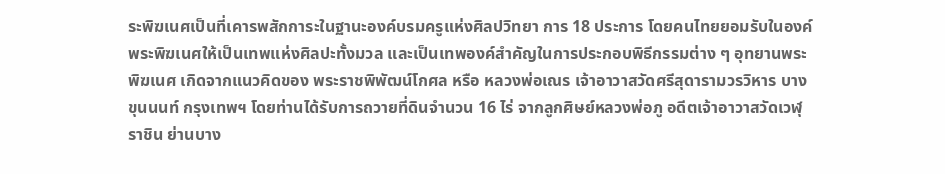ระพิฆเนศเป็นที่เคารพสักการะในฐานะองค์บรมครูแห่งศิลปวิทยา การ 18 ประการ โดยคนไทยยอมรับในองค์พระพิฆเนศให้เป็นเทพแห่งศิลปะทั้งมวล และเป็นเทพองค์สำคัญในการประกอบพิธีกรรมต่าง ๆ อุทยานพระพิฆเนศ เกิดจากแนวคิดของ พระราชพิพัฒน์โกศล หรือ หลวงพ่อเณร เจ้าอาวาสวัดศรีสุดารามวรวิหาร บางขุนนนท์ กรุงเทพฯ โดยท่านได้รับการถวายที่ดินจำนวน 16 ไร่ จากลูกศิษย์หลวงพ่อภู อดีตเจ้าอาวาสวัดเวฬุราชิน ย่านบาง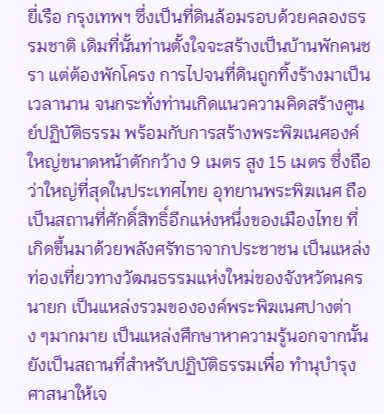ยี่เรือ กรุงเทพฯ ซึ่งเป็นที่ดินล้อมรอบด้วยคลองธรรมชาติ เดิมที่นั้นท่านตั้งใจจะสร้างเป็นบ้านพักคนชรา แต่ต้องพักโครง การไปจนที่ดินถูกทิ้งร้างมาเป็นเวลานาน จนกระทั่งท่านเกิดแนวความคิดสร้างศูนย์ปฏิบัติธรรม พร้อมกับการสร้างพระพิฆเนศองค์ใหญ่ขนาดหน้าตักกว้าง 9 เมตร สูง 15 เมตร ซึ่งถือว่าใหญ่ที่สุดในประเทศไทย อุทยานพระพิฆเนศ ถือเป็นสถานที่ศักดิ์สิทธิ์อีกแห่งหนึ่งของเมืองไทย ที่เกิดขึ้นมาด้วยพลังศรัทธาจากประชาชน เป็นแหล่งท่องเที่ยวทางวัฒนธรรมแห่งใหม่ของจังหวัดนครนายก เป็นแหล่งรวมขององค์พระพิฆเนศปางต่าง ๆมากมาย เป็นแหล่งศึกษาหาความรู้นอกจากนั้นยังเป็นสถานที่สำหรับปฏิบัติธรรมเพื่อ ทำนุบำรุงศาสนาให้เจ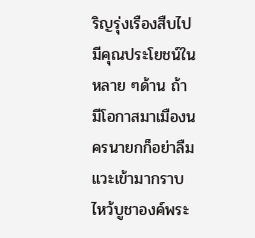ริญรุ่งเรืองสืบไป มีคุณประโยชน์ในหลาย ๆด้าน ถ้ามีโอกาสมาเมืองนครนายกก็อย่าลืมแวะเข้ามากราบไหว้บูชาองค์พระ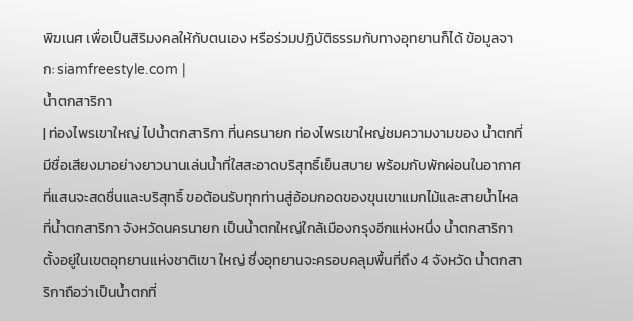พิฆเนศ เพื่อเป็นสิริมงคลให้กับตนเอง หรือร่วมปฏิบัติธรรมกับทางอุทยานก็ได้ ข้อมูลจาก: siamfreestyle.com |
น้ำตกสาริกา
| ท่องไพรเขาใหญ่ ไปน้ำตกสาริกา ที่นครนายก ท่องไพรเขาใหญ่ชมความงามของ น้ำตกที่มีชื่อเสียงมาอย่างยาวนานเล่นน้ำที่ใสสะอาดบริสุทธิ์เย็นสบาย พร้อมกับพักผ่อนในอากาศที่แสนจะสดชื่นและบริสุทธิ์ ขอต้อนรับทุกท่านสู่อ้อมกอดของขุนเขาแมกไม้และสายน้ำไหล ที่น้ำตกสาริกา จังหวัดนครนายก เป็นน้ำตกใหญ่ใกล้เมืองกรุงอีกแห่งหนึ่ง น้ำตกสาริกาตั้งอยู่ในเขตอุทยานแห่งชาติเขา ใหญ่ ซึ่งอุทยานจะครอบคลุมพื้นที่ถึง 4 จังหวัด น้ำตกสาริกาถือว่าเป็นน้ำตกที่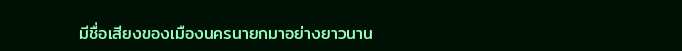มีชื่อเสียงของเมืองนครนายกมาอย่างยาวนาน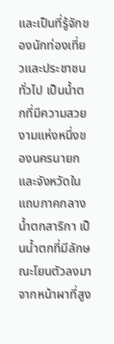และเป็นที่รู้จักของนักท่องเที่ยวและประชาชนทั่วไป เป็นน้ำตกที่มีความสวยงามแห่งหนึ่งของนครนายกและจังหวัดในแถบภาคกลาง น้ำตกสาริกา เป็นน้ำตกที่มีลักษณะโยนตัวลงมาจากหน้าผาที่สูง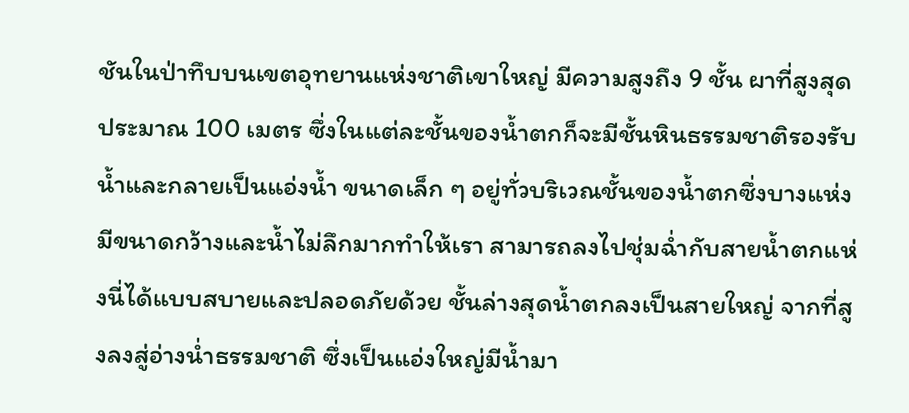ชันในป่าทึบบนเขตอุทยานแห่งชาติเขาใหญ่ มีความสูงถึง 9 ชั้น ผาที่สูงสุดประมาณ 100 เมตร ซึ่งในแต่ละชั้นของน้ำตกก็จะมีชั้นหินธรรมชาติรองรับน้ำและกลายเป็นแอ่งน้ำ ขนาดเล็ก ๆ อยู่ทั่วบริเวณชั้นของน้ำตกซึ่งบางแห่งมีขนาดกว้างและน้ำไม่ลึกมากทำให้เรา สามารถลงไปชุ่มฉ่ำกับสายน้ำตกแห่งนี่ได้แบบสบายและปลอดภัยด้วย ชั้นล่างสุดน้ำตกลงเป็นสายใหญ่ จากที่สูงลงสู่อ่างน่ำธรรมชาติ ซึ่งเป็นแอ่งใหญ่มีน้ำมา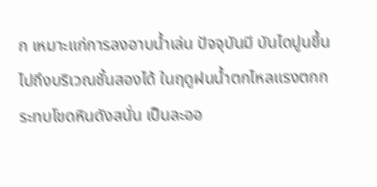ก เหมาะแก่การลงอาบน้ำเล่น ปัจจุบันมี บันไดปูนขึ้นไปถึงบริเวณชั้นสองได้ ในฤดูฝนน้ำตกไหลแรงตกกระทบโขดหินดังสนั่น เป็นละออ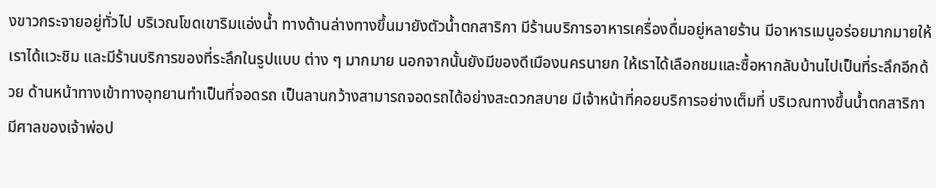งขาวกระจายอยู่ทั่วไป บริเวณโขดเขาริมแอ่งน้ำ ทางด้านล่างทางขึ้นมายังตัวน้ำตกสาริกา มีร้านบริการอาหารเครื่องดื่มอยู่หลายร้าน มีอาหารเมนูอร่อยมากมายให้เราได้แวะชิม และมีร้านบริการของที่ระลึกในรูปแบบ ต่าง ๆ มากมาย นอกจากนั้นยังมีของดีเมืองนครนายก ให้เราได้เลือกชมและซื้อหากลับบ้านไปเป็นที่ระลึกอีกด้วย ด้านหน้าทางเข้าทางอุทยานทำเป็นที่จอดรถ เป็นลานกว้างสามารถจอดรถได้อย่างสะดวกสบาย มีเจ้าหน้าที่คอยบริการอย่างเต็มที่ บริเวณทางขึ้นน้ำตกสาริกามีศาลของเจ้าพ่อป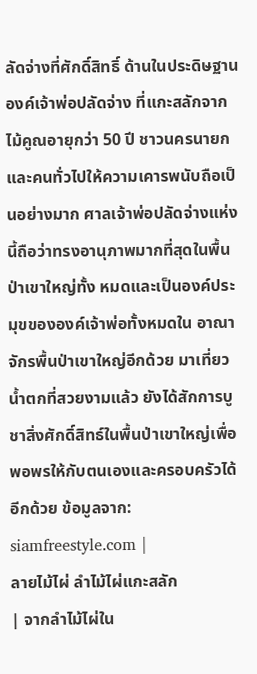ลัดจ่างที่ศักดิ์สิทธิ์ ด้านในประดิษฐานองค์เจ้าพ่อปลัดจ่าง ที่แกะสลักจากไม้คูณอายุกว่า 50 ปี ชาวนครนายกและคนทั่วไปให้ความเคารพนับถือเป็นอย่างมาก ศาลเจ้าพ่อปลัดจ่างแห่งนี้ถือว่าทรงอานุภาพมากที่สุดในพื้นป่าเขาใหญ่ทั้ง หมดและเป็นองค์ประมุขขององค์เจ้าพ่อทั้งหมดใน อาณาจักรพื้นป่าเขาใหญ่อีกด้วย มาเที่ยวน้ำตกที่สวยงามแล้ว ยังได้สักการบูชาสิ่งศักดิ์สิทธ์ในพื้นป่าเขาใหญ่เพื่อพอพรให้กับตนเองและครอบครัวได้อีกด้วย ข้อมูลจาก: siamfreestyle.com |
ลายไม้ไผ่ ลำไม้ไผ่แกะสลัก
| จากลำไม้ไผ่ใน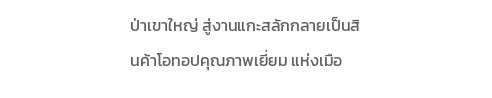ป่าเขาใหญ่ สู่งานแกะสลักกลายเป็นสินค้าโอทอปคุณภาพเยี่ยม แห่งเมือ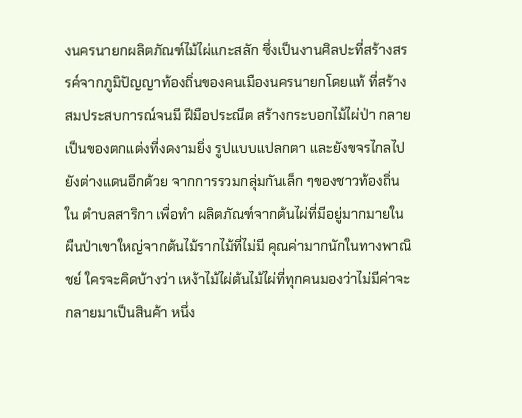งนครนายกผลิตภัณฑ์ไม้ไผ่แกะสลัก ซึ่งเป็นงานศิลปะที่สร้างสรรค์จากภูมิปัญญาท้องถิ่นของคนเมืองนครนายกโดยแท้ ที่สร้างสมประสบการณ์จนมี ฝีมือประณีต สร้างกระบอกไม้ไผ่ป่า กลายเป็นของตกแต่งที่งดงามยิ่ง รูปแบบแปลกตา และยังขจรไกลไปยังต่างแดนอีกด้วย จากการรวมกลุ่มกันเล็ก ๆของชาวท้องถิ่นใน ตำบลสาริกา เพื่อทำ ผลิตภัณฑ์จากต้นไผ่ที่มีอยู่มากมายในผืนป่าเขาใหญ่จากต้นไม้รากไม้ที่ไม่มี คุณค่ามากนักในทางพาณิชย์ ใครจะคิดบ้างว่า เหง้าไม้ไผ่ต้นไม้ไผ่ที่ทุกคนมองว่าไม่มีค่าจะกลายมาเป็นสินค้า หนึ่ง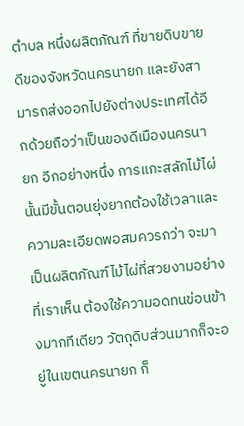ตำบล หนึ่งผลิตภัณฑ์ ที่ขายดิบขายดีของจังหวัดนครนายก และยังสามารถส่งออกไปยังต่างประเทศได้อีกด้วยถือว่าเป็นของดีเมืองนครนายก อีกอย่างหนึ่ง การแกะสลักไม้ไผ่นั้นมีขั้นตอนยุ่งยากต้องใช้เวลาและความละเอียดพอสมควรกว่า จะมาเป็นผลิตภัณฑ์ไม้ไผ่ที่สวยงามอย่างที่เราเห็น ต้องใช้ความอดทนข่อนข้างมากทีเดียว วัตถุดิบส่วนมากก็จะอยู่ในเขตนครนายก ก็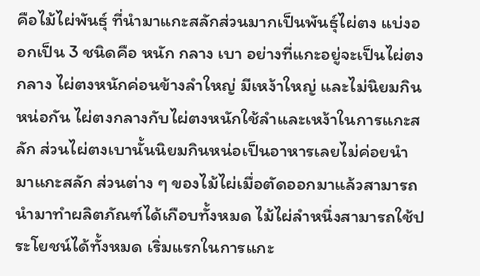คือไม้ไผ่พันธุ์ ที่นำมาแกะสลักส่วนมากเป็นพันธุ์ไผ่ตง แบ่งออกเป็น 3 ชนิดคือ หนัก กลาง เบา อย่างที่แกะอยู่จะเป็นไผ่ตงกลาง ไผ่ตงหนักค่อนข้างลำใหญ่ มีเหง้าใหญ่ และไม่นิยมกินหน่อกัน ไผ่ตงกลางกับไผ่ตงหนักใช้ลำและเหง้าในการแกะสลัก ส่วนไผ่ตงเบานั้นนิยมกินหน่อเป็นอาหารเลยไม่ค่อยนำมาแกะสลัก ส่วนต่าง ๆ ของไม้ไผ่เมื่อตัดออกมาแล้วสามารถนำมาทำผลิตภัณฑ์ได้เกือบทั้งหมด ไม้ไผ่ลำหนึ่งสามารถใช้ประโยชน์ได้ทั้งหมด เริ่มแรกในการแกะ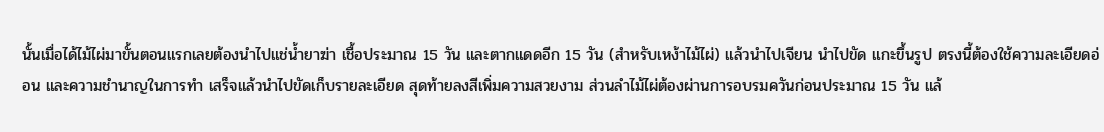นั้นเมื่อได้ไม้ไผ่มาขั้นตอนแรกเลยต้องนำไปแช่น้ำยาฆ่า เชื้อประมาณ 15 วัน และตากแดดอีก 15 วัน (สำหรับเหง้าไม้ไผ่) แล้วนำไปเจียน นำไปขัด แกะขึ้นรูป ตรงนี้ต้องใช้ความละเอียดอ่อน และความชำนาญในการทำ เสร็จแล้วนำไปขัดเก็บรายละเอียด สุดท้ายลงสีเพิ่มความสวยงาม ส่วนลำไม้ไผ่ต้องผ่านการอบรมควันก่อนประมาณ 15 วัน แล้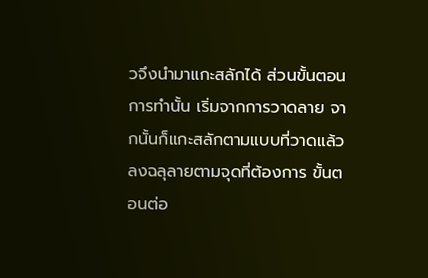วจึงนำมาแกะสลักได้ ส่วนขั้นตอนการทำนั้น เริ่มจากการวาดลาย จากนั้นก็แกะสลักตามแบบที่วาดแล้วลงฉลุลายตามจุดที่ต้องการ ขั้นตอนต่อ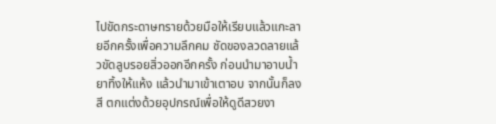ไปขัดกระดาษทรายด้วยมือให้เรียบแล้วแกะลายอีกครั้งเพื่อความลึกคม ชัดของลวดลายแล้วขัดลูบรอยสิ่วออกอีกครั้ง ก่อนนำมาอาบน้ำยาทิ้งให้แห้ง แล้วนำมาเข้าเตาอบ จากนั้นก็ลงสี ตกแต่งด้วยอุปกรณ์เพื่อให้ดูดีสวยงา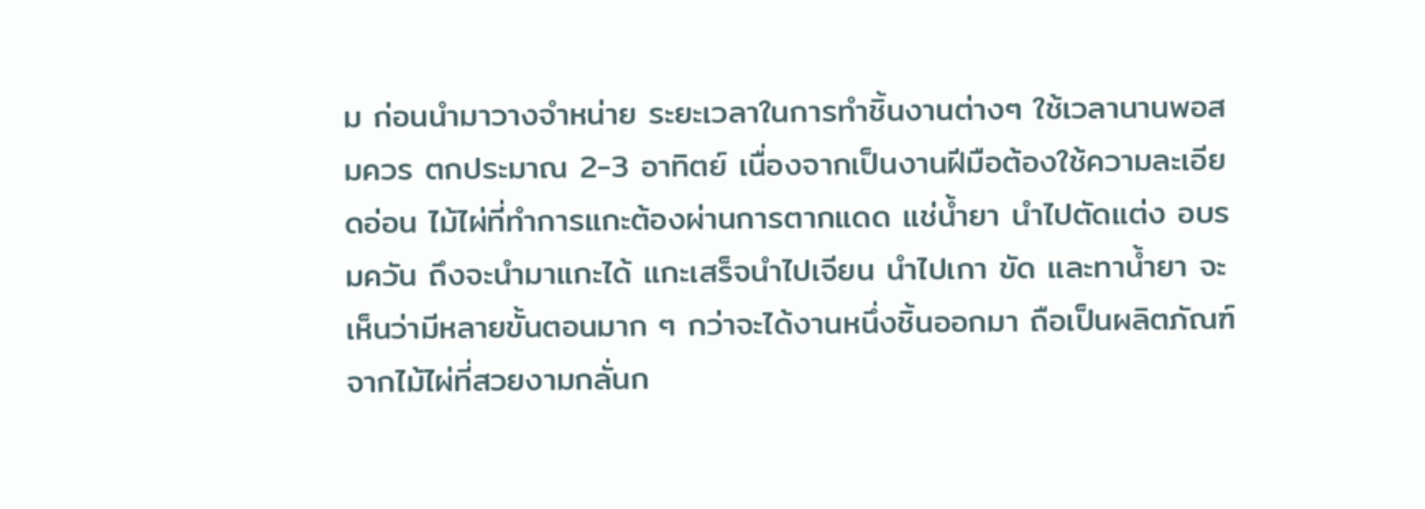ม ก่อนนำมาวางจำหน่าย ระยะเวลาในการทำชิ้นงานต่างๆ ใช้เวลานานพอสมควร ตกประมาณ 2-3 อาทิตย์ เนื่องจากเป็นงานฝีมือต้องใช้ความละเอียดอ่อน ไม้ไผ่ที่ทำการแกะต้องผ่านการตากแดด แช่น้ำยา นำไปตัดแต่ง อบรมควัน ถึงจะนำมาแกะได้ แกะเสร็จนำไปเจียน นำไปเกา ขัด และทาน้ำยา จะเห็นว่ามีหลายขั้นตอนมาก ๆ กว่าจะได้งานหนึ่งชิ้นออกมา ถือเป็นผลิตภัณฑ์จากไม้ไผ่ที่สวยงามกลั่นก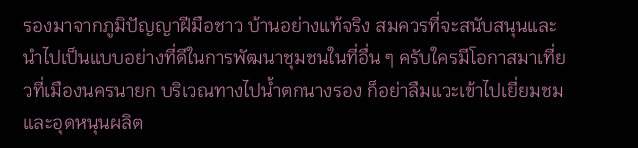รองมาจากภูมิปัญญาฝีมือชาว บ้านอย่างแท้จริง สมควรที่จะสนับสนุนและนำไปเป็นแบบอย่างที่ดีในการพัฒนาชุมชนในที่อื่น ๆ ครับใครมีโอกาสมาเที่ยวที่เมืองนครนายก บริเวณทางไปน้ำตกนางรอง ก็อย่าลืมแวะเข้าไปเยี่ยมชม และอุดหนุนผลิต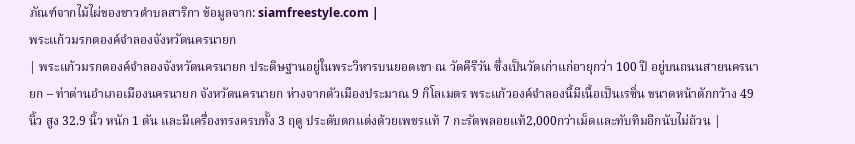ภัณฑ์จากไม้ไผ่ของชาวตำบลสาริกา ข้อมูลจาก: siamfreestyle.com |
พระแก้วมรกตองค์จำลองจังหวัดนครนายก
| พระแก้วมรกตองค์จำลองจังหวัดนครนายก ประดิษฐานอยู่ในพระวิหารบนยอดเขา ณ วัดคีรีวัน ซึ่งเป็นวัดเก่าแก่อายุกว่า 100 ปี อยู่บนถนนสายนครนายก – ท่าด่านอำเภอเมืองนครนายก จังหวัดนครนายก ห่างจากตัวเมืองประมาณ 9 กิโลเมตร พระแก้วองค์จำลองนี้มีเนื้อเป็นเรซิ่น ขนาดหน้าตักกว้าง 49 นิ้ว สูง 32.9 นิ้ว หนัก 1 ตัน และมีเครื่องทรงครบทั้ง 3 ฤดู ประดับตกแต่งด้วยเพชรแท้ 7 กะรัตพลอยแท้2,000กว่าเม็ดและทับทิมอีกนับไม่ถ้วน |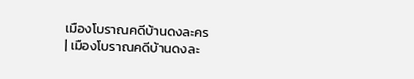เมืองโบราณคดีบ้านดงละคร
| เมืองโบราณคดีบ้านดงละ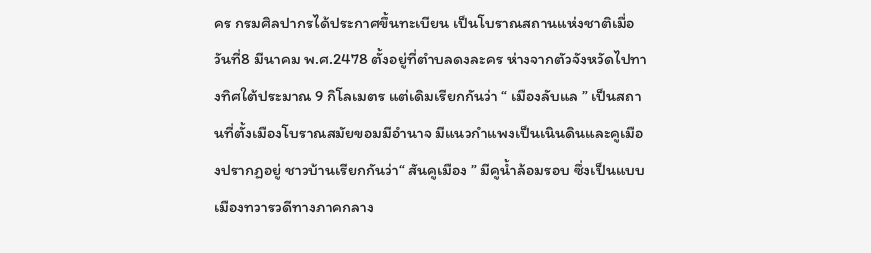คร กรมศิลปากรได้ประกาศขึ้นทะเบียน เป็นโบราณสถานแห่งชาติเมื่อวันที่8 มีนาคม พ.ศ.2478 ตั้งอยู่ที่ตำบลดงละคร ห่างจากตัวจังหวัดไปทางทิศใต้ประมาณ 9 กิโลเมตร แต่เดิมเรียกกันว่า “ เมืองลับแล ” เป็นสถานที่ตั้งเมืองโบราณสมัยขอมมีอำนาจ มีแนวกำแพงเป็นเนินดินและคูเมืองปรากฏอยู่ ชาวบ้านเรียกกันว่า“ สันคูเมือง ” มีคูน้ำล้อมรอบ ซึ่งเป็นแบบเมืองทวารวดีทางภาคกลาง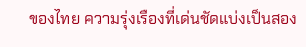ของไทย ความรุ่งเรืองที่เด่นชัดแบ่งเป็นสอง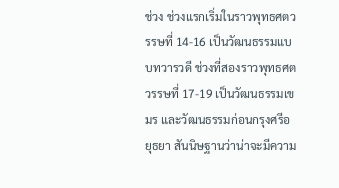ช่วง ช่วงแรกเริ่มในราวพุทธศตวรรษที่ 14-16 เป็นวัฒนธรรมแบบทวารวดี ช่วงที่สองราวพุทธศตวรรษที่ 17-19 เป็นวัฒนธรรมเขมร และวัฒนธรรมก่อนกรุงศรีอยุธยา สันนิษฐานว่าน่าจะมีความ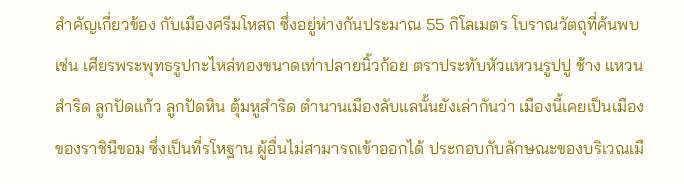สำคัญเกี่ยวข้อง กับเมืองศรีมโหสถ ซึ่งอยู่ห่างกันประมาณ 55 กิโลเมตร โบราณวัตถุที่ค้นพบ เช่น เศียรพระพุทธรูปกะไหล่ทองขนาดเท่าปลายนิ้วก้อย ตราประทับหัวแหวนรูปปู ช้าง แหวนสำริด ลูกปัดแก้ว ลูกปัดหิน ตุ้มหูสำริด ตำนานเมืองลับแลนั้นยังเล่ากันว่า เมืองนี้เคยเป็นเมืองของราชินีขอม ซึ่งเป็นที่รโหฐาน ผู้อื่นไม่สามารถเข้าออกได้ ประกอบกับลักษณะของบริเวณเมื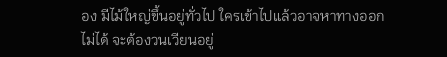อง มีไม้ใหญ่ขึ้นอยู่ทั่วไป ใครเข้าไปแล้วอาจหาทางออกไม่ได้ จะต้องวนเวียนอยู่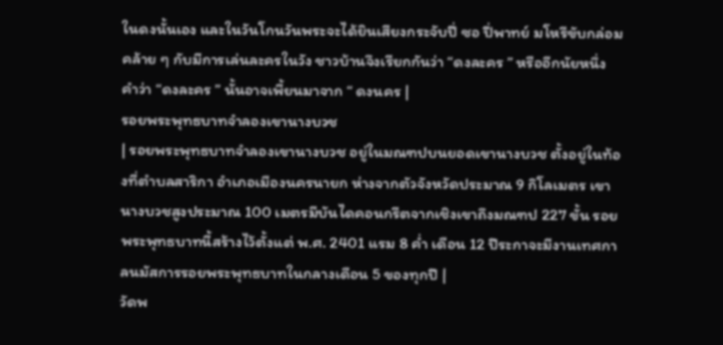ในดงนั้นเอง และในวันโกนวันพระจะได้ยินเสียงกระจับปี่ ซอ ปี่พาทย์ มโหรีขับกล่อม คล้าย ๆ กับมีการเล่นละครในวัง ชาวบ้านจึงเรียกกันว่า “ดงละคร ” หรืออีกนัยหนึ่ง คำว่า “ดงละคร ” นั้นอาจเพี้ยนมาจาก “ ดงนคร |
รอยพระพุทธบาทจำลองเขานางบวช
| รอยพระพุทธบาทจำลองเขานางบวช อยู่ในมณฑปบนยอดเขานางบวช ตั้งอยู่ในท้องที่ตำบลสาริกา อำเภอเมืองนครนายก ห่างจากตัวจังหวัดประมาณ 9 กิโลเมตร เขานางบวชสูงประมาณ 100 เมตรมีบันไดคอนกรีตจากเชิงเขาถึงมณฑป 227 ขั้น รอยพระพุทธบาทนี้สร้างไว้ตั้งแต่ พ.ศ. 2401 แรม 8 ค่ำ เดือน 12 ปีระกาจะมีงานเทศกาลนมัสการรอยพระพุทธบาทในกลางเดือน 5 ของทุกปี |
วัดพ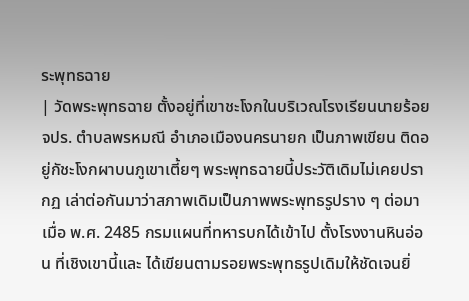ระพุทธฉาย
| วัดพระพุทธฉาย ตั้งอยู่ที่เขาชะโงกในบริเวณโรงเรียนนายร้อยจปร. ตำบลพรหมณี อำเภอเมืองนครนายก เป็นภาพเขียน ติดอยู่กัชะโงกผาบนภูเขาเตี้ยๆ พระพุทธฉายนี้ประวัติเดิมไม่เคยปรากฏ เล่าต่อกันมาว่าสภาพเดิมเป็นภาพพระพุทธรูปราง ๆ ต่อมาเมื่อ พ.ศ. 2485 กรมแผนที่ทหารบกได้เข้าไป ตั้งโรงงานหินอ่อน ที่เชิงเขานี้และ ได้เขียนตามรอยพระพุทธรูปเดิมให้ชัดเจนยิ่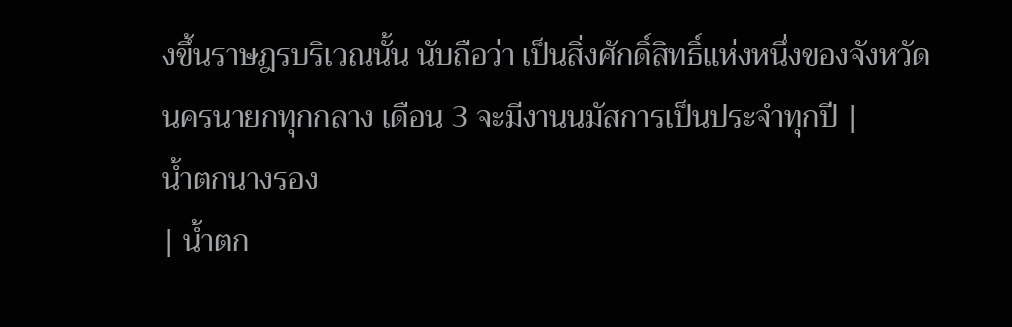งขึ้นราษฎรบริเวณนั้น นับถือว่า เป็นสิ่งศักดิ์สิทธิ์แห่งหนึ่งของจังหวัดนครนายกทุกกลาง เดือน 3 จะมีงานนมัสการเป็นประจำทุกปี |
น้ำตกนางรอง
| น้ำตก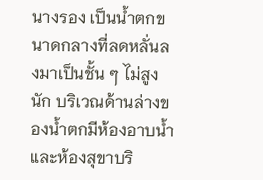นางรอง เป็นน้ำตกขนาดกลางที่ลดหลั่นลงมาเป็นชั้น ๆ ไม่สูงนัก บริเวณด้านล่างของน้ำตกมีห้องอาบน้ำและห้องสุขาบริ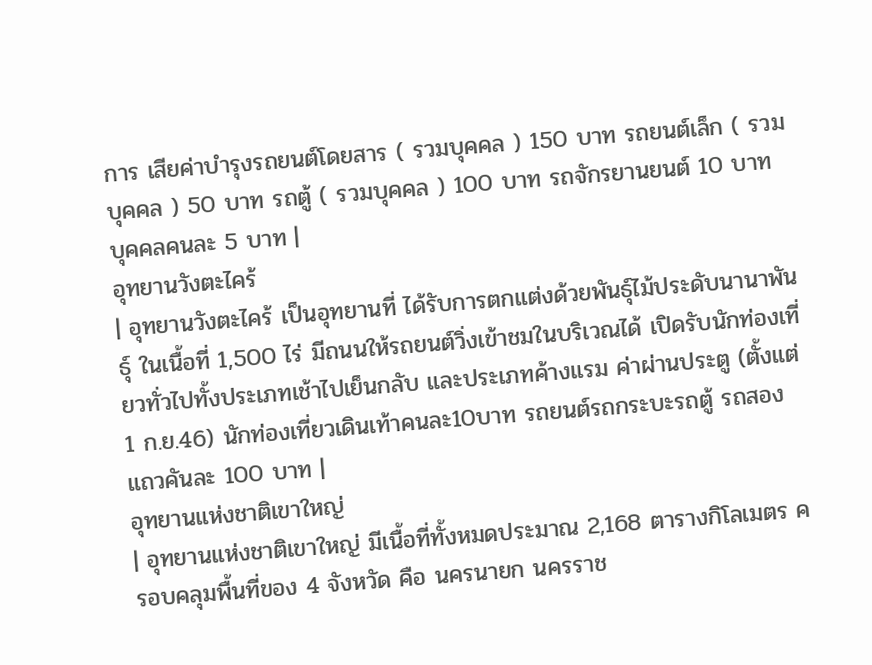การ เสียค่าบำรุงรถยนต์โดยสาร ( รวมบุคคล ) 150 บาท รถยนต์เล็ก ( รวมบุคคล ) 50 บาท รถตู้ ( รวมบุคคล ) 100 บาท รถจักรยานยนต์ 10 บาท บุคคลคนละ 5 บาท |
อุทยานวังตะไคร้
| อุทยานวังตะไคร้ เป็นอุทยานที่ ได้รับการตกแต่งด้วยพันธุ์ไม้ประดับนานาพันธุ์ ในเนื้อที่ 1,500 ไร่ มีถนนให้รถยนต์วิ่งเข้าชมในบริเวณได้ เปิดรับนักท่องเที่ยวทั่วไปทั้งประเภทเช้าไปเย็นกลับ และประเภทค้างแรม ค่าผ่านประตู (ตั้งแต่ 1 ก.ย.46) นักท่องเที่ยวเดินเท้าคนละ10บาท รถยนต์รถกระบะรถตู้ รถสองแถวคันละ 100 บาท |
อุทยานแห่งชาติเขาใหญ่
| อุทยานแห่งชาติเขาใหญ่ มีเนื้อที่ทั้งหมดประมาณ 2,168 ตารางกิโลเมตร ครอบคลุมพื้นที่ของ 4 จังหวัด คือ นครนายก นครราช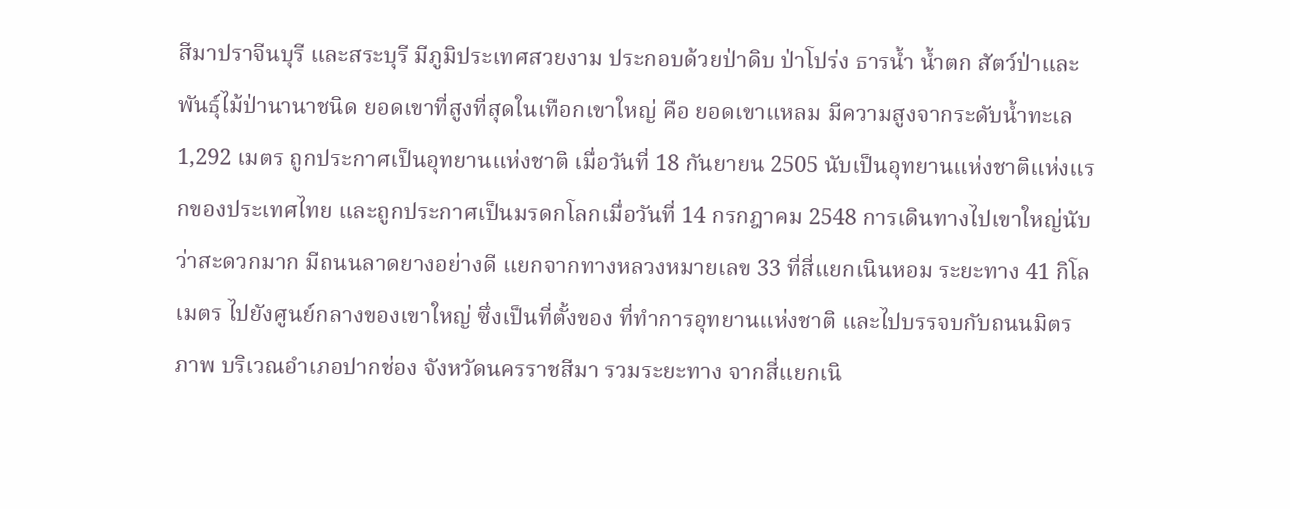สีมาปราจีนบุรี และสระบุรี มีภูมิประเทศสวยงาม ประกอบด้วยป่าดิบ ป่าโปร่ง ธารน้ำ น้ำตก สัตว์ป่าและพันธุ์ไม้ป่านานาชนิด ยอดเขาที่สูงที่สุดในเทือกเขาใหญ่ คือ ยอดเขาแหลม มีความสูงจากระดับน้ำทะเล 1,292 เมตร ถูกประกาศเป็นอุทยานแห่งชาติ เมื่อวันที่ 18 กันยายน 2505 นับเป็นอุทยานแห่งชาติแห่งแรกของประเทศไทย และถูกประกาศเป็นมรดกโลกเมื่อวันที่ 14 กรกฎาคม 2548 การเดินทางไปเขาใหญ่นับว่าสะดวกมาก มีถนนลาดยางอย่างดี แยกจากทางหลวงหมายเลข 33 ที่สี่แยกเนินหอม ระยะทาง 41 กิโลเมตร ไปยังศูนย์กลางของเขาใหญ่ ซึ่งเป็นที่ตั้งของ ที่ทำการอุทยานแห่งชาติ และไปบรรจบกับถนนมิตรภาพ บริเวณอำเภอปากช่อง จังหวัดนครราชสีมา รวมระยะทาง จากสี่แยกเนิ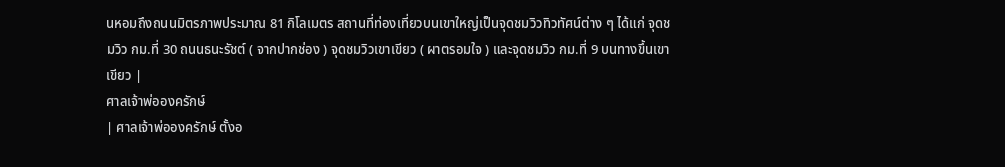นหอมถึงถนนมิตรภาพประมาณ 81 กิโลเมตร สถานที่ท่องเที่ยวบนเขาใหญ่เป็นจุดชมวิวทิวทัศน์ต่าง ๆ ได้แก่ จุดชมวิว กม.ที่ 30 ถนนธนะรัชต์ ( จากปากช่อง ) จุดชมวิวเขาเขียว ( ผาตรอมใจ ) และจุดชมวิว กม.ที่ 9 บนทางขึ้นเขาเขียว |
ศาลเจ้าพ่อองครักษ์
| ศาลเจ้าพ่อองครักษ์ ตั้งอ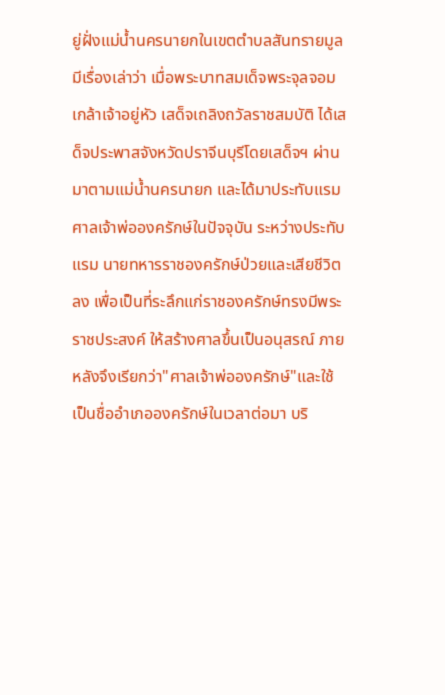ยู่ฝั่งแม่น้ำนครนายกในเขตตำบลสันทรายมูล มีเรื่องเล่าว่า เมื่อพระบาทสมเด็จพระจุลจอมเกล้าเจ้าอยู่หัว เสด็จเถลิงถวัลราชสมบัติ ได้เสด็จประพาสจังหวัดปราจีนบุรีโดยเสด็จฯ ผ่านมาตามแม่น้ำนครนายก และได้มาประทับแรม ศาลเจ้าพ่อองครักษ์ในปัจจุบัน ระหว่างประทับแรม นายทหารราชองครักษ์ป่วยและเสียชีวิตลง เพื่อเป็นที่ระลึกแก่ราชองครักษ์ทรงมีพระราชประสงค์ ให้สร้างศาลขึ้นเป็นอนุสรณ์ ภายหลังจึงเรียกว่า"ศาลเจ้าพ่อองครักษ์"และใช้เป็นชื่ออำเภอองครักษ์ในเวลาต่อมา บริ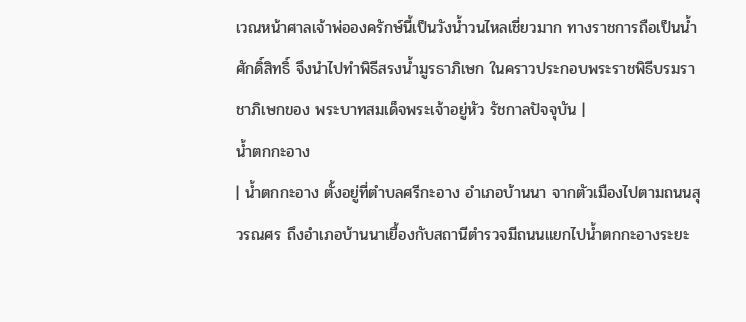เวณหน้าศาลเจ้าพ่อองครักษ์นี้เป็นวังน้ำวนไหลเชี่ยวมาก ทางราชการถือเป็นน้ำศักดิ์สิทธิ์ จึงนำไปทำพิธีสรงน้ำมูรธาภิเษก ในคราวประกอบพระราชพิธีบรมราชาภิเษกของ พระบาทสมเด็จพระเจ้าอยู่หัว รัชกาลปัจจุบัน |
น้ำตกกะอาง
| น้ำตกกะอาง ตั้งอยู่ที่ตำบลศรีกะอาง อำเภอบ้านนา จากตัวเมืองไปตามถนนสุวรณศร ถึงอำเภอบ้านนาเยื้องกับสถานีตำรวจมีถนนแยกไปน้ำตกกะอางระยะ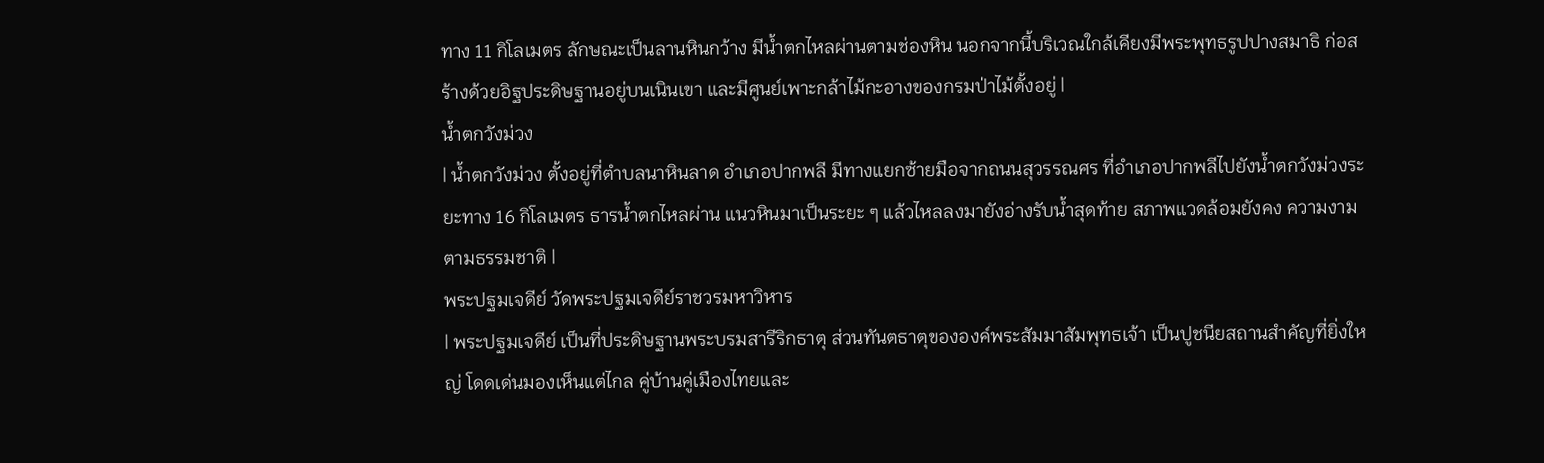ทาง 11 กิโลเมตร ลักษณะเป็นลานหินกว้าง มีน้ำตกไหลผ่านตามช่องหิน นอกจากนี้บริเวณใกล้เคียงมีพระพุทธรูปปางสมาธิ ก่อสร้างด้วยอิฐประดิษฐานอยู่บนเนินเขา และมีศูนย์เพาะกล้าไม้กะอางของกรมป่าไม้ตั้งอยู่ |
น้ำตกวังม่วง
| น้ำตกวังม่วง ตั้งอยู่ที่ตำบลนาหินลาด อำเภอปากพลี มีทางแยกซ้ายมือจากถนนสุวรรณศร ที่อำเภอปากพลีไปยังน้ำตกวังม่วงระยะทาง 16 กิโลเมตร ธารน้ำตกไหลผ่าน แนวหินมาเป็นระยะ ๆ แล้วไหลลงมายังอ่างรับน้ำสุดท้าย สภาพแวดล้อมยังคง ความงามตามธรรมชาติ |
พระปฐมเจดีย์ วัดพระปฐมเจดีย์ราชวรมหาวิหาร
| พระปฐมเจดีย์ เป็นที่ประดิษฐานพระบรมสารีริกธาตุ ส่วนทันตธาตุขององค์พระสัมมาสัมพุทธเจ้า เป็นปูชนียสถานสำคัญที่ยิ่งใหญ่ โดดเด่นมองเห็นแต่ไกล คู่บ้านคู่เมืองไทยและ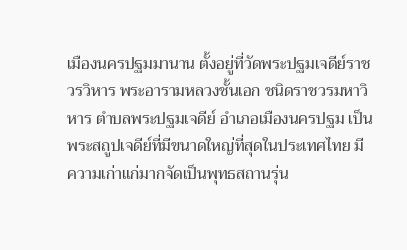เมืองนครปฐมมานาน ตั้งอยู่ที่วัดพระปฐมเจดีย์ราชวรวิหาร พระอารามหลวงชั้นเอก ชนิดราชวรมหาวิหาร ตำบลพระปฐมเจดีย์ อำเภอเมืองนครปฐม เป็นพระสถูปเจดีย์ที่มีขนาดใหญ่ที่สุดในประเทศไทย มีความเก่าแก่มากจัดเป็นพุทธสถานรุ่น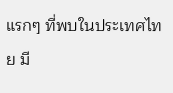แรกๆ ที่พบในประเทศไทย มี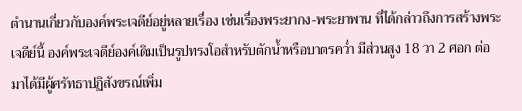ตำนานเกี่ยวกับองค์พระเจดีย์อยู่หลายเรื่อง เช่นเรื่องพระยากง-พระยาพาน ที่ได้กล่าวถึงการสร้างพระเจดีย์นี้ องค์พระเจดีย์องค์เดิมเป็นรูปทรงโอสำหรับตักน้ำหรือบาตรคว่ำ มีส่วนสูง 18 วา 2 ศอก ต่อมาได้มีผู้ศรัทธาปฏิสังขรณ์เพิ่ม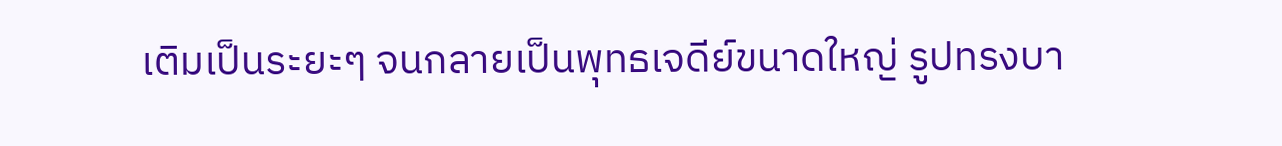เติมเป็นระยะๆ จนกลายเป็นพุทธเจดีย์ขนาดใหญ่ รูปทรงบา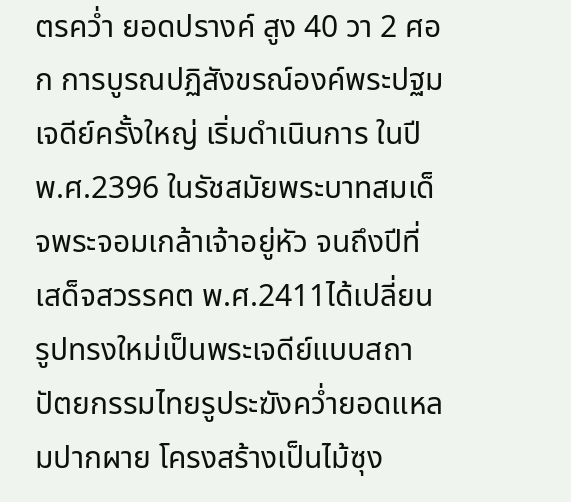ตรคว่ำ ยอดปรางค์ สูง 40 วา 2 ศอก การบูรณปฏิสังขรณ์องค์พระปฐมเจดีย์ครั้งใหญ่ เริ่มดำเนินการ ในปี พ.ศ.2396 ในรัชสมัยพระบาทสมเด็จพระจอมเกล้าเจ้าอยู่หัว จนถึงปีที่เสด็จสวรรคต พ.ศ.2411ได้เปลี่ยนรูปทรงใหม่เป็นพระเจดีย์แบบสถาปัตยกรรมไทยรูประฆังคว่ำยอดแหลมปากผาย โครงสร้างเป็นไม้ซุง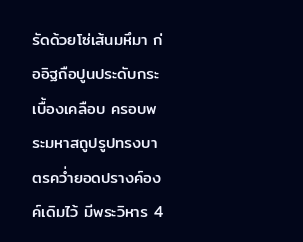รัดด้วยโซ่เส้นมหึมา ก่ออิฐถือปูนประดับกระเบื้องเคลือบ ครอบพระมหาสถูปรูปทรงบาตรคว่ำยอดปรางค์องค์เดิมไว้ มีพระวิหาร 4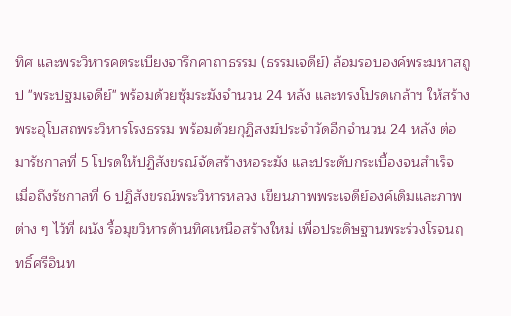ทิศ และพระวิหารคตระเบียงจารึกคาถาธรรม (ธรรมเจดีย์) ล้อมรอบองค์พระมหาสถูป "พระปฐมเจดีย์" พร้อมด้วยซุ้มระฆังจำนวน 24 หลัง และทรงโปรดเกล้าฯ ให้สร้างพระอุโบสถพระวิหารโรงธรรม พร้อมด้วยกุฏิสงฆ์ประจำวัดอีกจำนวน 24 หลัง ต่อมารัชกาลที่ 5 โปรดให้ปฏิสังขรณ์จัดสร้างหอระฆัง และประดับกระเบื้องจนสำเร็จ เมื่อถึงรัชกาลที่ 6 ปฏิสังขรณ์พระวิหารหลวง เขียนภาพพระเจดีย์องค์เดิมและภาพต่าง ๆ ไว้ที่ ผนัง รื้อมุขวิหารด้านทิศเหนือสร้างใหม่ เพื่อประดิษฐานพระร่วงโรจนฤทธิ์ศรีอินท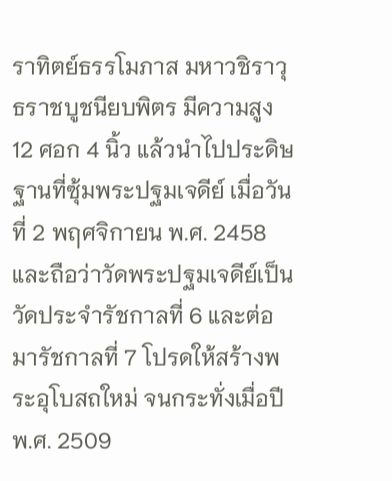ราทิตย์ธรรโมภาส มหาวชิราวุธราชบูชนียบพิตร มีความสูง 12 ศอก 4 นิ้ว แล้วนำไปประดิษฐานที่ซุ้มพระปฐมเจดีย์ เมื่อวันที่ 2 พฤศจิกายน พ.ศ. 2458 และถือว่าวัดพระปฐมเจดีย์เป็นวัดประจำรัชกาลที่ 6 และต่อมารัชกาลที่ 7 โปรดให้สร้างพระอุโบสถใหม่ จนกระทั่งเมื่อปี พ.ศ. 2509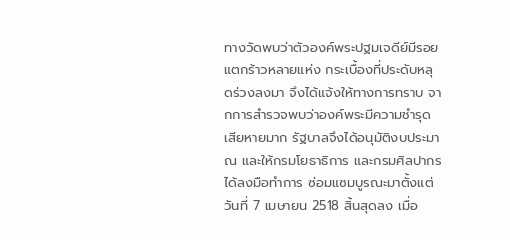ทางวัดพบว่าตัวองค์พระปฐมเจดีย์มีรอยแตกร้าวหลายแห่ง กระเบื้องที่ประดับหลุดร่วงลงมา จึงได้แจ้งให้ทางการทราบ จากการสำรวจพบว่าองค์พระมีความชำรุดเสียหายมาก รัฐบาลจึงได้อนุมัติงบประมาณ และให้กรมโยธาธิการ และกรมศิลปากร ได้ลงมือทำการ ซ่อมแซมบูรณะมาตั้งแต่วันที่ 7 เมษายน 2518 สิ้นสุดลง เมื่อ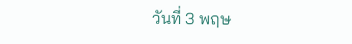วันที่ 3 พฤษ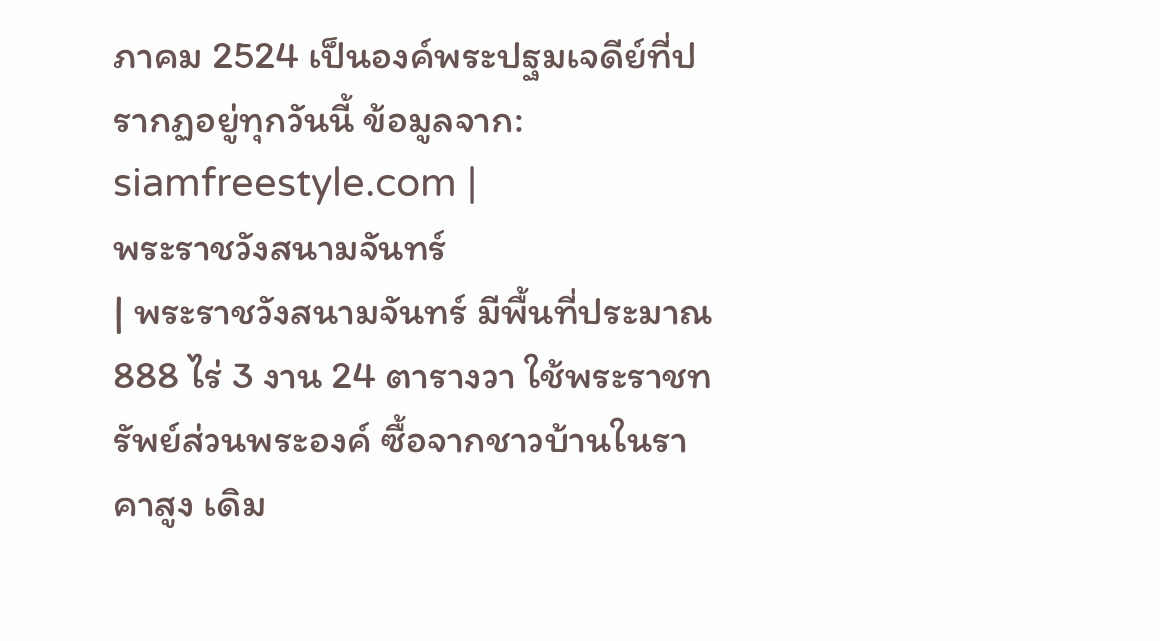ภาคม 2524 เป็นองค์พระปฐมเจดีย์ที่ปรากฏอยู่ทุกวันนี้ ข้อมูลจาก: siamfreestyle.com |
พระราชวังสนามจันทร์
| พระราชวังสนามจันทร์ มีพื้นที่ประมาณ 888 ไร่ 3 งาน 24 ตารางวา ใช้พระราชทรัพย์ส่วนพระองค์ ซื้อจากชาวบ้านในราคาสูง เดิม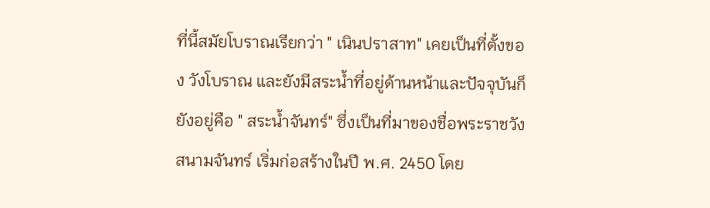ที่นี้สมัยโบราณเรียกว่า " เนินปราสาท" เคยเป็นที่ตั้งของ วังโบราณ และยังมีสระน้ำที่อยู่ด้านหน้าและปัจจุบันก็ยังอยู่คือ " สระน้ำจันทร์" ซึ่งเป็นที่มาของชื่อพระราชวังสนามจันทร์ เริ่มก่อสร้างในปี พ.ศ. 2450 โดย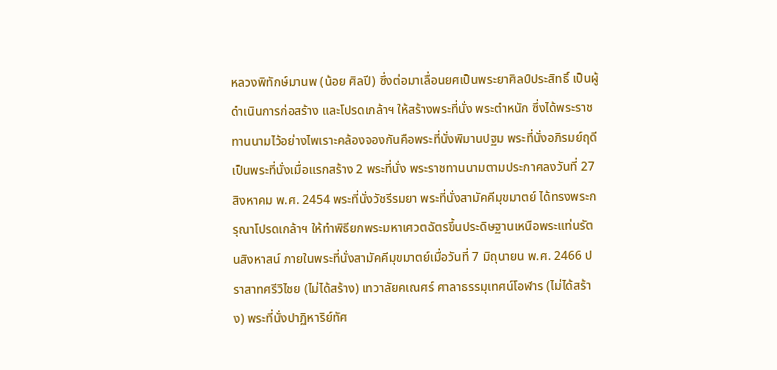หลวงพิทักษ์มานพ (น้อย ศิลปี) ซึ่งต่อมาเลื่อนยศเป็นพระยาศิลป์ประสิทธิ์ เป็นผู้ดำเนินการก่อสร้าง และโปรดเกล้าฯ ให้สร้างพระที่นั่ง พระตำหนัก ซึ่งได้พระราชทานนามไว้อย่างไพเราะคล้องจองกันคือพระที่นั่งพิมานปฐม พระที่นั่งอภิรมย์ฤดี เป็นพระที่นั่งเมื่อแรกสร้าง 2 พระที่นั่ง พระราชทานนามตามประกาศลงวันที่ 27 สิงหาคม พ.ศ. 2454 พระที่นั่งวัชรีรมยา พระที่นั่งสามัคคีมุขมาตย์ ได้ทรงพระกรุณาโปรดเกล้าฯ ให้ทำพิธียกพระมหาเศวตฉัตรขึ้นประดิษฐานเหนือพระแท่นรัตนสิงหาสน์ ภายในพระที่นั่งสามัคคีมุขมาตย์เมื่อวันที่ 7 มิถุนายน พ.ศ. 2466 ปราสาทศรีวิไชย (ไม่ได้สร้าง) เทวาลัยคเณศร์ ศาลาธรรมุเทศน์โอฬาร (ไม่ได้สร้าง) พระที่นั่งปาฏิหาริย์ทัศ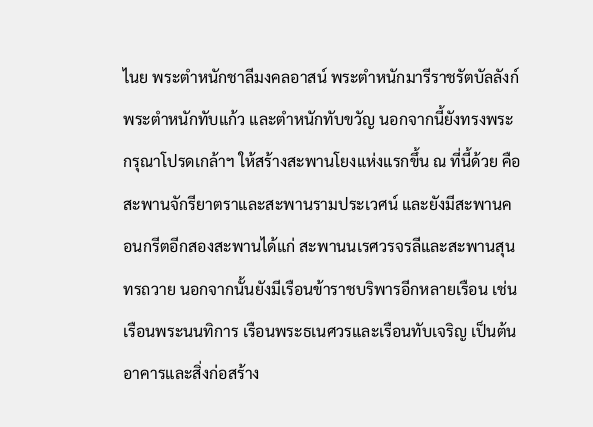ไนย พระตำหนักชาลีมงคลอาสน์ พระตำหนักมารีราชรัตบัลลังก์ พระตำหนักทับแก้ว และตำหนักทับขวัญ นอกจากนี้ยังทรงพระกรุณาโปรดเกล้าฯ ให้สร้างสะพานโยงแห่งแรกขึ้น ณ ที่นี้ด้วย คือ สะพานจักรียาตราและสะพานรามประเวศน์ และยังมีสะพานคอนกรีตอีกสองสะพานได้แก่ สะพานนเรศวรจรลีและสะพานสุนทรถวาย นอกจากนั้นยังมีเรือนข้าราชบริพารอีกหลายเรือน เช่น เรือนพระนนทิการ เรือนพระธเนศวรและเรือนทับเจริญ เป็นต้น อาคารและสิ่งก่อสร้าง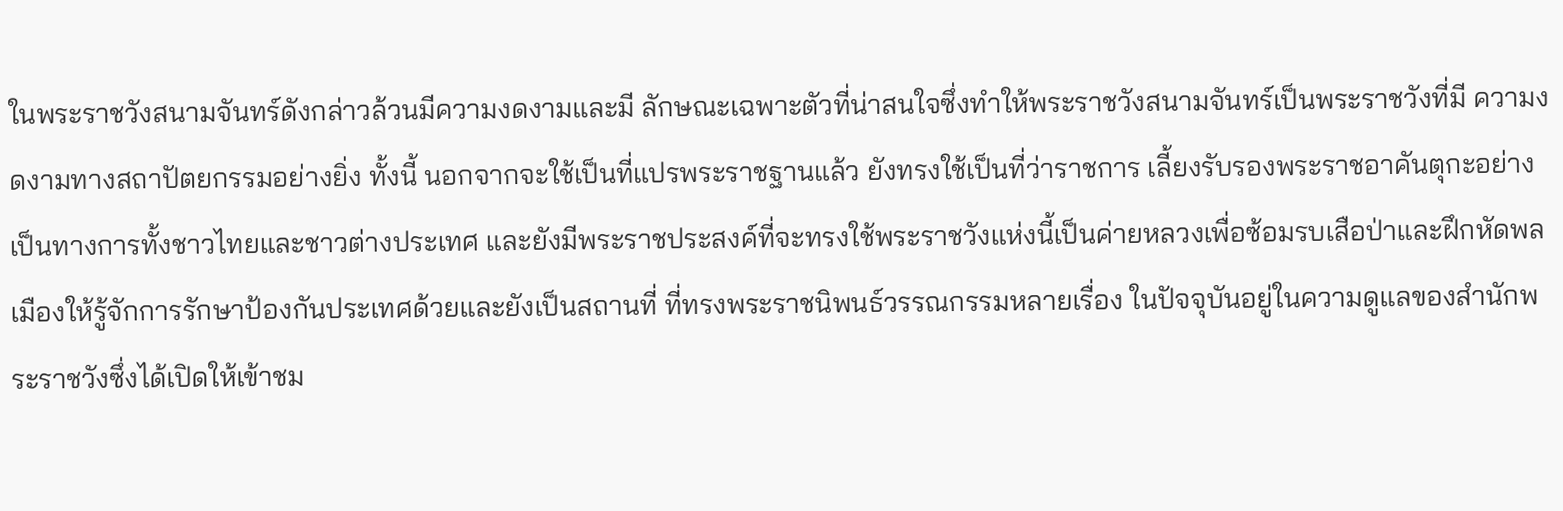ในพระราชวังสนามจันทร์ดังกล่าวล้วนมีความงดงามและมี ลักษณะเฉพาะตัวที่น่าสนใจซึ่งทำให้พระราชวังสนามจันทร์เป็นพระราชวังที่มี ความงดงามทางสถาปัตยกรรมอย่างยิ่ง ทั้งนี้ นอกจากจะใช้เป็นที่แปรพระราชฐานแล้ว ยังทรงใช้เป็นที่ว่าราชการ เลี้ยงรับรองพระราชอาคันตุกะอย่างเป็นทางการทั้งชาวไทยและชาวต่างประเทศ และยังมีพระราชประสงค์ที่จะทรงใช้พระราชวังแห่งนี้เป็นค่ายหลวงเพื่อซ้อมรบเสือป่าและฝึกหัดพลเมืองให้รู้จักการรักษาป้องกันประเทศด้วยและยังเป็นสถานที่ ที่ทรงพระราชนิพนธ์วรรณกรรมหลายเรื่อง ในปัจจุบันอยู่ในความดูแลของสำนักพระราชวังซึ่งได้เปิดให้เข้าชม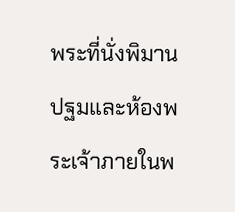พระที่นั่งพิมานปฐมและห้องพระเจ้าภายในพ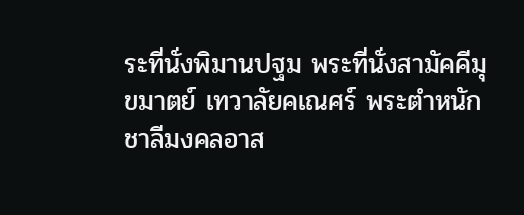ระที่นั่งพิมานปฐม พระที่นั่งสามัคคีมุขมาตย์ เทวาลัยคเณศร์ พระตำหนักชาลีมงคลอาส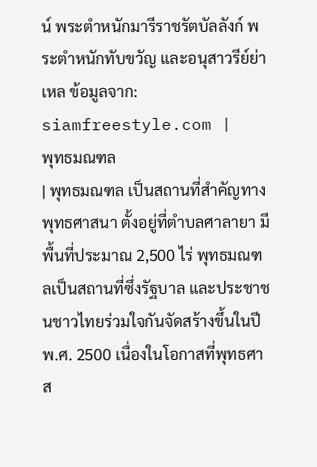น์ พระตำหนักมารีราชรัตบัลลังก์ พระตำหนักทับขวัญ และอนุสาวรีย์ย่าเหล ข้อมูลจาก: siamfreestyle.com |
พุทธมณฑล
| พุทธมณฑล เป็นสถานที่สำคัญทางพุทธศาสนา ตั้งอยู่ที่ตำบลศาลายา มีพื้นที่ประมาณ 2,500 ไร่ พุทธมณฑลเป็นสถานที่ซึ่งรัฐบาล และประชาชนชาวไทยร่วมใจกันจัดสร้างขึ้นในปี พ.ศ. 2500 เนื่องในโอกาสที่พุทธศาส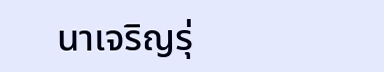นาเจริญรุ่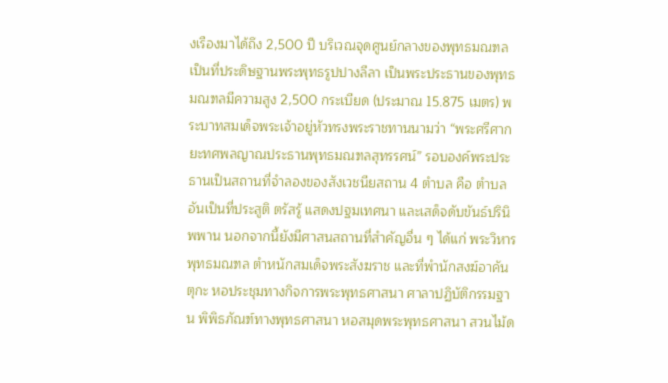งเรืองมาได้ถึง 2,500 ปี บริเวณจุดศูนย์กลางของพุทธมณฑล เป็นที่ประดิษฐานพระพุทธรูปปางลีลา เป็นพระประธานของพุทธมณฑลมีความสูง 2,500 กระเบียด (ประมาณ 15.875 เมตร) พระบาทสมเด็จพระเจ้าอยู่หัวทรงพระราชทานนามว่า “พระศรีศากยะทศพลญาณประธานพุทธมณฑลสุทรรศน์” รอบองค์พระประธานเป็นสถานที่จำลองของสังเวชนียสถาน 4 ตำบล คือ ตำบลอันเป็นที่ประสูติ ตรัสรู้ แสดงปฐมเทศนา และเสด็จดับขันธ์ปรินิพพาน นอกจากนี้ยังมีศาสนสถานที่สำคัญอื่น ๆ ได้แก่ พระวิหารพุทธมณฑล ตำหนักสมเด็จพระสังฆราช และที่พำนักสงฆ์อาคันตุกะ หอประชุมทางกิจการพระพุทธศาสนา ศาลาปฏิบัติกรรมฐาน พิพิธภัณฑ์ทางพุทธศาสนา หอสมุดพระพุทธศาสนา สวนไม้ด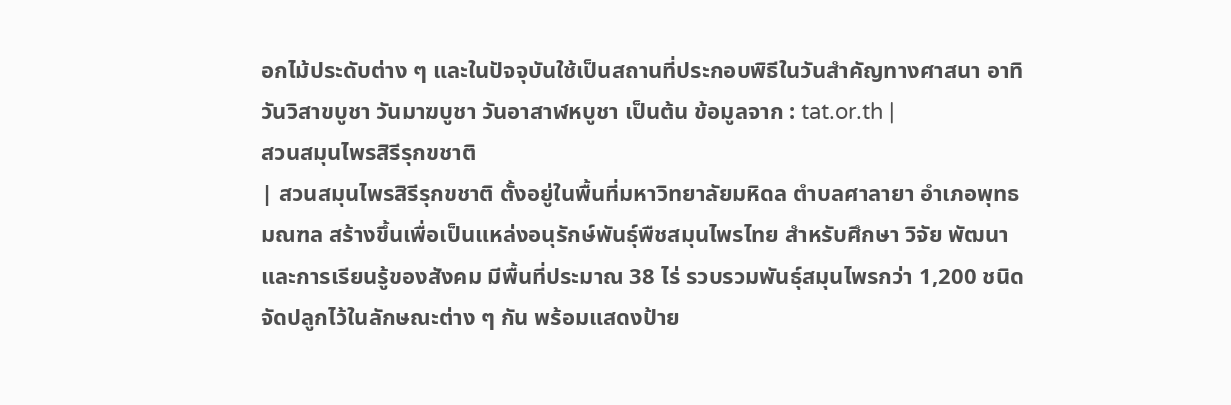อกไม้ประดับต่าง ๆ และในปัจจุบันใช้เป็นสถานที่ประกอบพิธีในวันสำคัญทางศาสนา อาทิ วันวิสาขบูชา วันมาฆบูชา วันอาสาฬหบูชา เป็นต้น ข้อมูลจาก : tat.or.th |
สวนสมุนไพรสิรีรุกขชาติ
| สวนสมุนไพรสิรีรุกขชาติ ตั้งอยู่ในพื้นที่มหาวิทยาลัยมหิดล ตำบลศาลายา อำเภอพุทธมณฑล สร้างขึ้นเพื่อเป็นแหล่งอนุรักษ์พันธุ์พืชสมุนไพรไทย สำหรับศึกษา วิจัย พัฒนา และการเรียนรู้ของสังคม มีพื้นที่ประมาณ 38 ไร่ รวบรวมพันธุ์สมุนไพรกว่า 1,200 ชนิด จัดปลูกไว้ในลักษณะต่าง ๆ กัน พร้อมแสดงป้าย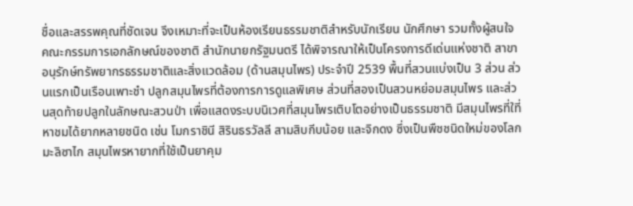ชื่อและสรรพคุณที่ชัดเจน จึงเหมาะที่จะเป็นห้องเรียนธรรมชาติสำหรับนักเรียน นักศึกษา รวมทั้งผู้สนใจ คณะกรรมการเอกลักษณ์ของชาติ สำนักนายกรัฐมนตรี ได้พิจารณาให้เป็นโครงการดีเด่นแห่งชาติ สาขาอนุรักษ์ทรัพยากรธรรมชาติและสิ่งแวดล้อม (ด้านสมุนไพร) ประจำปี 2539 พื้นที่สวนแบ่งเป็น 3 ส่วน ส่วนแรกเป็นเรือนเพาะชำ ปลูกสมุนไพรที่ต้องการการดูแลพิเศษ ส่วนที่สองเป็นสวนหย่อมสมุนไพร และส่วนสุดท้ายปลูกในลักษณะสวนป่า เพื่อแสดงระบบนิเวศที่สมุนไพรเติบโตอย่างเป็นธรรมชาติ มีสมุนไพรที่ใที่หาชมได้ยากหลายชนิด เช่น โมกราชินี สิรินธรวัลลี สามสิบกีบน้อย และจิกดง ซึ่งเป็นพืชชนิดใหม่ของโลก มะลิซาไก สมุนไพรหายากที่ใช้เป็นยาคุม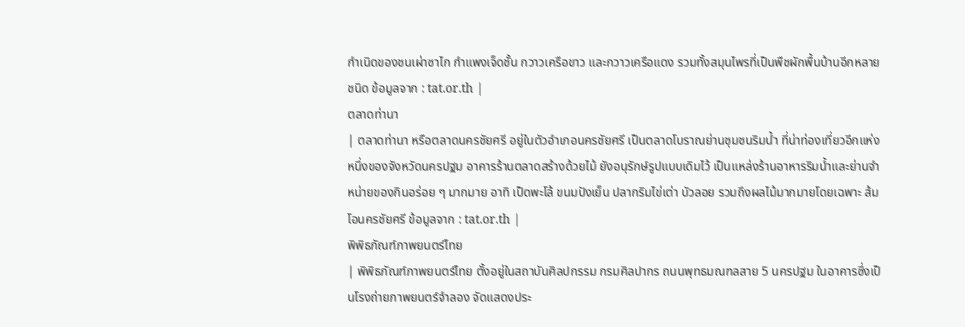กำเนิดของชนเผ่าซาไก กำแพงเจ็ดชั้น กวาวเครือขาว และกวาวเครือแดง รวมทั้งสมุนไพรที่เป็นพืชผักพื้นบ้านอีกหลายชนิด ข้อมูลจาก : tat.or.th |
ตลาดท่านา
| ตลาดท่านา หรือตลาดนครชัยศรี อยู่ในตัวอำเภอนครชัยศรี เป็นตลาดโบราณย่านชุมชนริมน้ำ ที่น่าท่องเที่ยวอีกแห่งหนึ่งของจังหวัดนครปฐม อาคารร้านตลาดสร้างด้วยไม้ ยังอนุรักษ์รูปแบบเดิมไว้ เป็นแหล่งร้านอาหารริมน้ำและย่านจำหน่ายของกินอร่อย ๆ มากมาย อาทิ เป็ดพะโล้ ขนมปังเย็น ปลากริมไข่เต่า บัวลอย รวมถึงผลไม้มากมายโดยเฉพาะ ส้มโอนครชัยศรี ข้อมูลจาก : tat.or.th |
พิพิธภัณฑ์ภาพยนตร์ไทย
| พิพิธภัณฑ์ภาพยนตร์ไทย ตั้งอยู่ในสถาบันศิลปกรรม กรมศิลปากร ถนนพุทธมณฑลสาย 5 นครปฐม ในอาคารซึ่งเป็นโรงถ่ายภาพยนตร์จำลอง จัดแสดงประ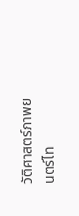วัติศาสตร์ภาพยนตร์ไท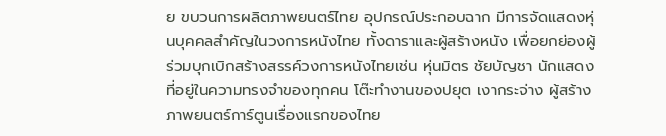ย ขบวนการผลิตภาพยนตร์ไทย อุปกรณ์ประกอบฉาก มีการจัดแสดงหุ่นบุคคลสำคัญในวงการหนังไทย ทั้งดาราและผู้สร้างหนัง เพื่อยกย่องผู้ร่วมบุกเบิกสร้างสรรค์วงการหนังไทยเช่น หุ่นมิตร ชัยบัญชา นักแสดงที่อยู่ในความทรงจำของทุกคน โต๊ะทำงานของปยุต เงากระจ่าง ผู้สร้างภาพยนตร์การ์ตูนเรื่องแรกของไทย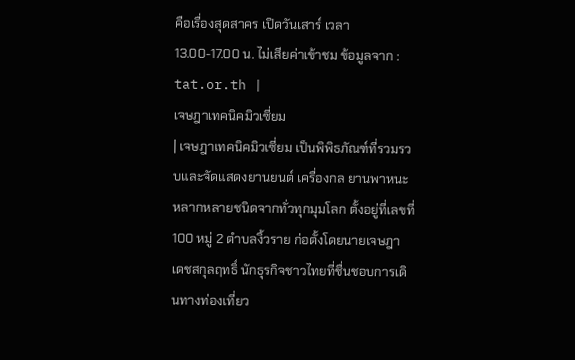คือเรื่องสุดสาคร เปิดวันเสาร์ เวลา 13.00-17.00 น. ไม่เสียค่าเข้าชม ข้อมูลจาก : tat.or.th |
เจษฎาเทคนิคมิวเซี่ยม
| เจษฎาเทคนิคมิวเซี่ยม เป็นพิพิธภัณฑ์ที่รวมรวบและจัดแสดงยานยนต์ เครื่องกล ยานพาหนะ หลากหลายชนิดจากทั่วทุกมุมโลก ตั้งอยู่ที่เลขที่ 100 หมู่ 2 ตำบลงิ้วราย ก่อตั้งโดยนายเจษฎา เดชสกุลฤทธิ์ นักธุรกิจชาวไทยที่ชื่นชอบการเดินทางท่องเที่ยว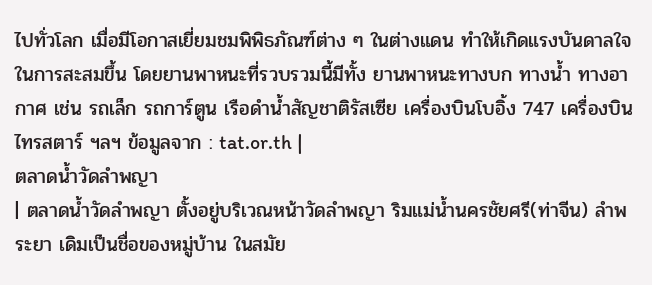ไปทั่วโลก เมื่อมีโอกาสเยี่ยมชมพิพิธภัณฑ์ต่าง ๆ ในต่างแดน ทำให้เกิดแรงบันดาลใจในการสะสมขึ้น โดยยานพาหนะที่รวบรวมนี้มีทั้ง ยานพาหนะทางบก ทางน้ำ ทางอากาศ เช่น รถเล็ก รถการ์ตูน เรือดำน้ำสัญชาติรัสเซีย เครื่องบินโบอิ้ง 747 เครื่องบินไทรสตาร์ ฯลฯ ข้อมูลจาก : tat.or.th |
ตลาดน้ำวัดลำพญา
| ตลาดน้ำวัดลำพญา ตั้งอยู่บริเวณหน้าวัดลำพญา ริมแม่น้ำนครชัยศรี(ท่าจีน) ลำพระยา เดิมเป็นชื่อของหมู่บ้าน ในสมัย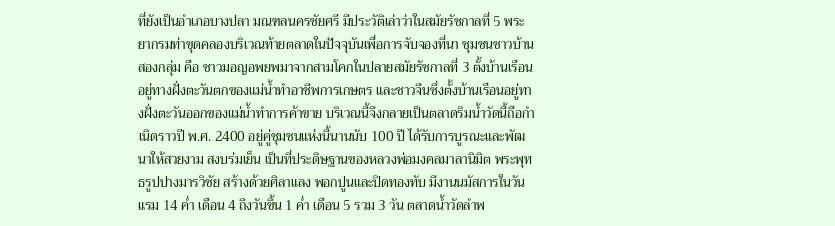ที่ยังเป็นอำเภอบางปลา มณฑลนครชัยศรี มีประวัติเล่าว่าในสมัยรัชกาลที่ 5 พระยากรมท่าขุดคลองบริเวณท้ายตลาดในปัจจุบันเพื่อการจับจองที่นา ชุมชนชาวบ้านสองกลุ่ม คือ ชาวมอญอพยพมาจากสามโคกในปลายสมัยรัชกาลที่ 3 ตั้งบ้านเรือนอยู่ทางฝั่งตะวันตกของแม่น้ำทำอาชีพการเกษตร และชาวจีนซึ่งตั้งบ้านเรือนอยู่ทางฝั่งตะวันออกของแม่น้ำทำการค้าขาย บริเวณนี้จึงกลายเป็นตลาดริมน้ำวัดนี้ถือกำเนิดราวปี พ.ศ. 2400 อยู่คู่ชุมชนแห่งนี้นานนับ 100 ปี ได้รับการบูรณะและพัฒนาให้สวยงาม สงบร่มเย็น เป็นที่ประดิษฐานของหลวงพ่อมงคลมาลานิมิต พระพุทธรูปปางมารวิชัย สร้างด้วยศิลาแลง พอกปูนและปิดทองทับ มีงานนมัสการในวันแรม 14 ค่ำ เดือน 4 ถึงวันขึ้น 1 ค่ำ เดือน 5 รวม 3 วัน ตลาดน้ำวัดลำพ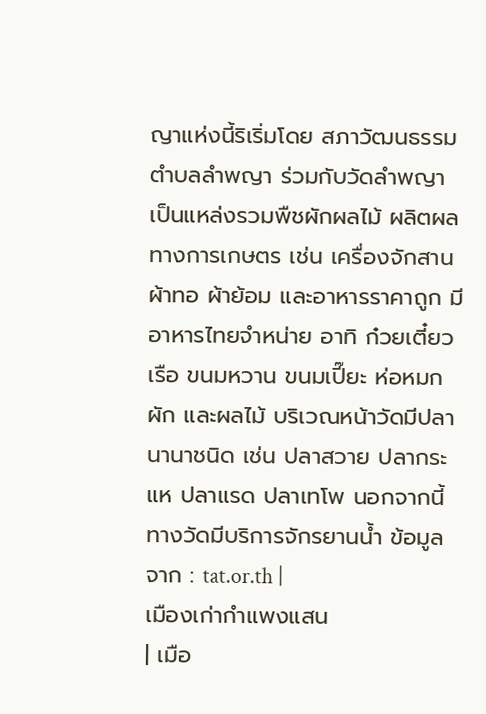ญาแห่งนี้ริเริ่มโดย สภาวัฒนธรรมตำบลลำพญา ร่วมกับวัดลำพญา เป็นแหล่งรวมพืชผักผลไม้ ผลิตผลทางการเกษตร เช่น เครื่องจักสาน ผ้าทอ ผ้าย้อม และอาหารราคาถูก มีอาหารไทยจำหน่าย อาทิ ก๋วยเตี๋ยวเรือ ขนมหวาน ขนมเปี๊ยะ ห่อหมก ผัก และผลไม้ บริเวณหน้าวัดมีปลานานาชนิด เช่น ปลาสวาย ปลากระแห ปลาแรด ปลาเทโพ นอกจากนี้ทางวัดมีบริการจักรยานน้ำ ข้อมูลจาก : tat.or.th |
เมืองเก่ากำแพงแสน
| เมือ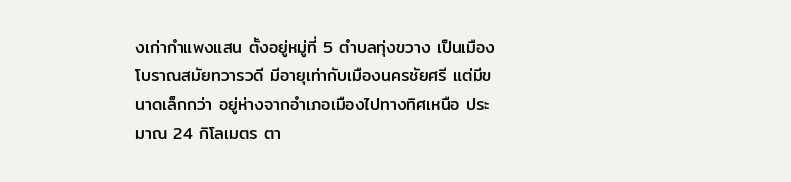งเก่ากำแพงแสน ตั้งอยู่หมู่ที่ 5 ตำบลทุ่งขวาง เป็นเมืองโบราณสมัยทวารวดี มีอายุเท่ากับเมืองนครชัยศรี แต่มีขนาดเล็กกว่า อยู่ห่างจากอำเภอเมืองไปทางทิศเหนือ ประมาณ 24 กิโลเมตร ตา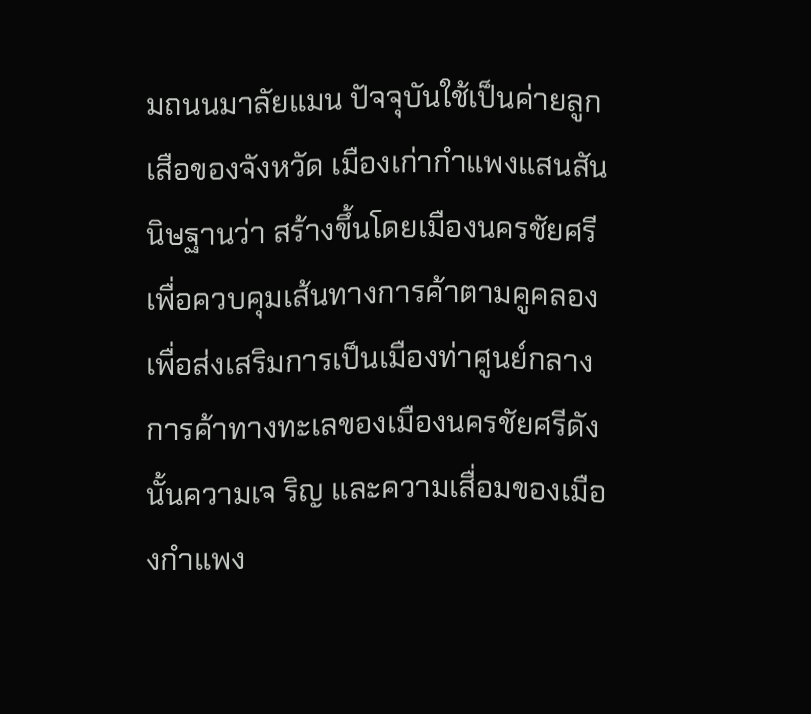มถนนมาลัยแมน ปัจจุบันใช้เป็นค่ายลูกเสือของจังหวัด เมืองเก่ากำแพงแสนสันนิษฐานว่า สร้างขึ้นโดยเมืองนครชัยศรี เพื่อควบคุมเส้นทางการค้าตามคูคลอง เพื่อส่งเสริมการเป็นเมืองท่าศูนย์กลางการค้าทางทะเลของเมืองนครชัยศรีดังนั้นความเจ ริญ และความเสื่อมของเมืองกำแพง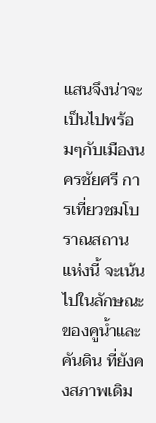แสนจึงน่าจะเป็นไปพร้อมๆกับเมืองนครชัยศรี การเที่ยวชมโบราณสถานแห่งนี้ จะเน้นไปในลักษณะของคูน้ำและคันดิน ที่ยังคงสภาพเดิม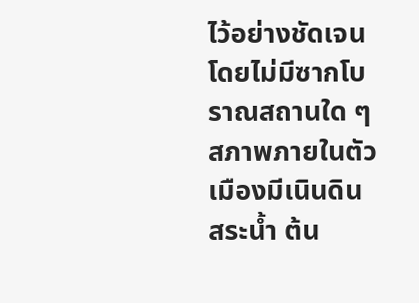ไว้อย่างชัดเจนโดยไม่มีซากโบราณสถานใด ๆ สภาพภายในตัวเมืองมีเนินดิน สระน้ำ ต้น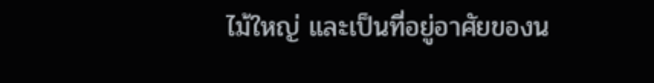ไม้ใหญ่ และเป็นที่อยู่อาศัยของน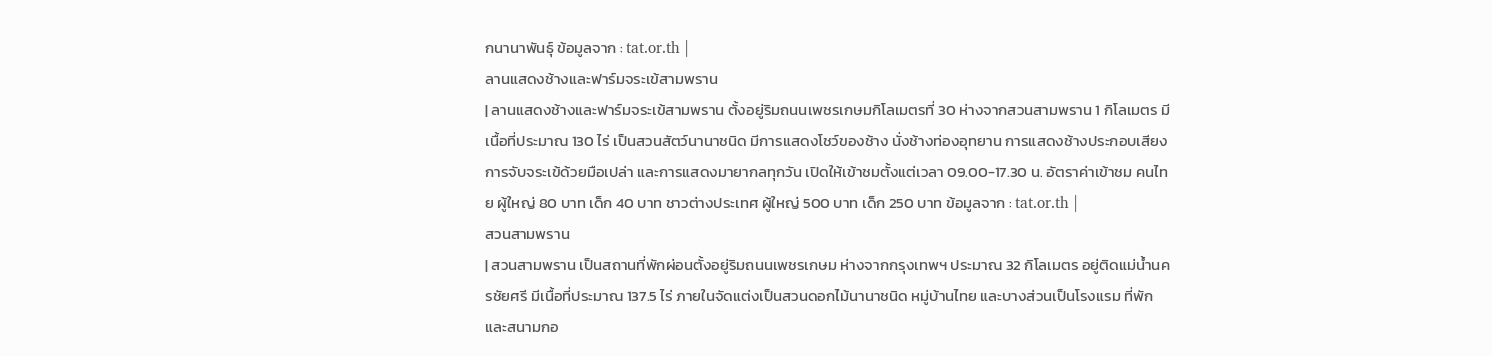กนานาพันธุ์ ข้อมูลจาก : tat.or.th |
ลานแสดงช้างและฟาร์มจระเข้สามพราน
| ลานแสดงช้างและฟาร์มจระเข้สามพราน ตั้งอยู่ริมถนนเพชรเกษมกิโลเมตรที่ 30 ห่างจากสวนสามพราน 1 กิโลเมตร มีเนื้อที่ประมาณ 130 ไร่ เป็นสวนสัตว์นานาชนิด มีการแสดงโชว์ของช้าง นั่งช้างท่องอุทยาน การแสดงช้างประกอบเสียง การจับจระเข้ด้วยมือเปล่า และการแสดงมายากลทุกวัน เปิดให้เข้าชมตั้งแต่เวลา 09.00-17.30 น. อัตราค่าเข้าชม คนไทย ผู้ใหญ่ 80 บาท เด็ก 40 บาท ชาวต่างประเทศ ผู้ใหญ่ 500 บาท เด็ก 250 บาท ข้อมูลจาก : tat.or.th |
สวนสามพราน
| สวนสามพราน เป็นสถานที่พักผ่อนตั้งอยู่ริมถนนเพชรเกษม ห่างจากกรุงเทพฯ ประมาณ 32 กิโลเมตร อยู่ติดแม่น้ำนครชัยศรี มีเนื้อที่ประมาณ 137.5 ไร่ ภายในจัดแต่งเป็นสวนดอกไม้นานาชนิด หมู่บ้านไทย และบางส่วนเป็นโรงแรม ที่พัก และสนามกอ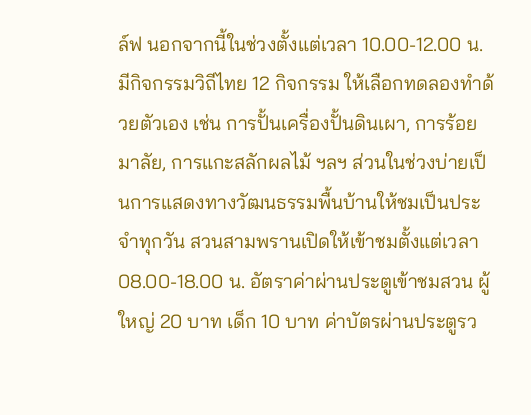ล์ฟ นอกจากนี้ในช่วงตั้งแต่เวลา 10.00-12.00 น. มีกิจกรรมวิถีไทย 12 กิจกรรม ให้เลือกทดลองทำด้วยตัวเอง เช่น การปั้นเครื่องปั้นดินเผา, การร้อยมาลัย, การแกะสลักผลไม้ ฯลฯ ส่วนในช่วงบ่ายเป็นการแสดงทางวัฒนธรรมพื้นบ้านให้ชมเป็นประจำทุกวัน สวนสามพรานเปิดให้เข้าชมตั้งแต่เวลา 08.00-18.00 น. อัตราค่าผ่านประตูเข้าชมสวน ผู้ใหญ่ 20 บาท เด็ก 10 บาท ค่าบัตรผ่านประตูรว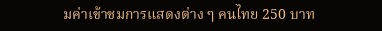มค่าเข้าชมการแสดงต่าง ๆ คนไทย 250 บาท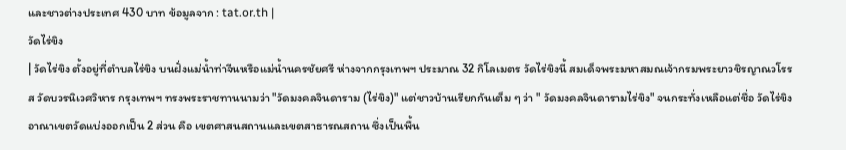และชาวต่างประเทศ 430 บาท ข้อมูลจาก : tat.or.th |
วัดไร่ขิง
| วัดไร่ขิง ตั้งอยู่ที่ตำบลไร่ขิง บนฝั่งแม่น้ำท่าจีนหรือแม่น้ำนครชัยศรี ห่างจากกรุงเทพฯ ประมาณ 32 กิโลเมตร วัดไร่ขิงนี้ สมเด็จพระมหาสมณเจ้ากรมพระยาวชิรญาณวโรรส วัดบวรนิเวศวิหาร กรุงเทพฯ ทรงพระราชทานนามว่า "วัดมงคลจินดาราม (ไร่ขิง)" แต่ชาวบ้านเรียกกันเต็ม ๆ ว่า " วัดมงคลจินดารามไร่ขิง" จนกระทั่งเหลือแต่ชื่อ วัดไร่ขิง อาณาเขตวัดแบ่งออกเป็น 2 ส่วน คือ เขตศาสนสถานและเขตสาธารณสถาน ซึ่งเป็นพื้น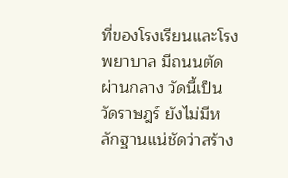ที่ของโรงเรียนและโรงพยาบาล มีถนนตัดผ่านกลาง วัดนี้เป็นวัดราษฎร์ ยังไม่มีหลักฐานแน่ชัดว่าสร้าง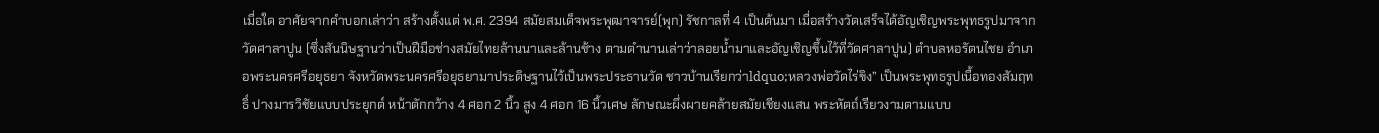เมื่อใด อาศัยจากคำบอกเล่าว่า สร้างตั้งแต่ พ.ศ. 2394 สมัยสมเด็จพระพุฒาจารย์(พุก) รัชกาลที่ 4 เป็นต้นมา เมื่อสร้างวัดเสร็จได้อัญเชิญพระพุทธรูปมาจากวัดศาลาปูน (ซึ่งสันนิษฐานว่าเป็นฝีมือช่างสมัยไทยล้านนาและล้านช้าง ตามตำนานเล่าว่าลอยน้ำมาและอัญเชิญขึ้นไว้ที่วัดศาลาปูน) ตำบลหอรัตนไชย อำเภอพระนครศรีอยุธยา จังหวัดพระนครศรีอยุธยามาประดิษฐานไว้เป็นพระประธานวัด ชาวบ้านเรียกว่าldquo;หลวงพ่อวัดไร่ขิง” เป็นพระพุทธรูปเนื้อทองสัมฤทธิ์ ปางมารวิชัยแบบประยุกต์ หน้าตักกว้าง 4 ศอก 2 นิ้ว สูง 4 ศอก 16 นิ้วเศษ ลักษณะผึ่งผายคล้ายสมัยเชียงแสน พระหัตถ์เรียวงามตามแบบ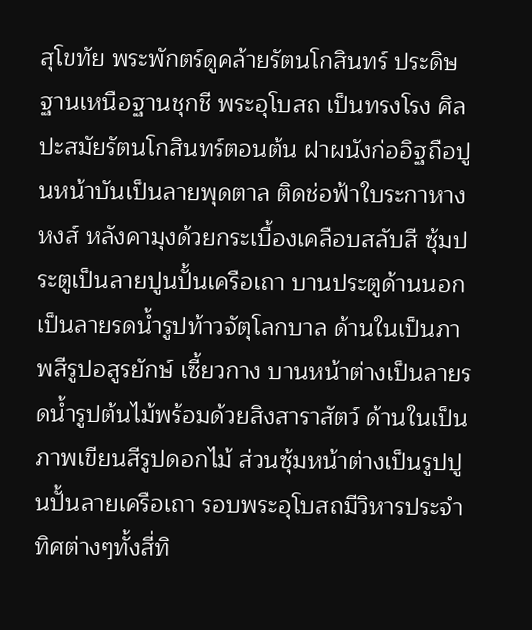สุโขทัย พระพักตร์ดูคล้ายรัตนโกสินทร์ ประดิษฐานเหนือฐานชุกชี พระอุโบสถ เป็นทรงโรง ศิลปะสมัยรัตนโกสินทร์ตอนต้น ฝาผนังก่ออิฐถือปูนหน้าบันเป็นลายพุดตาล ติดช่อฟ้าใบระกาหางหงส์ หลังคามุงด้วยกระเบื้องเคลือบสลับสี ซุ้มประตูเป็นลายปูนปั้นเครือเถา บานประตูด้านนอก เป็นลายรดน้ำรูปท้าวจัตุโลกบาล ด้านในเป็นภาพสีรูปอสูรยักษ์ เซี้ยวกาง บานหน้าต่างเป็นลายรดน้ำรูปต้นไม้พร้อมด้วยสิงสาราสัตว์ ด้านในเป็นภาพเขียนสีรูปดอกไม้ ส่วนซุ้มหน้าต่างเป็นรูปปูนปั้นลายเครือเถา รอบพระอุโบสถมีวิหารประจำทิศต่างๆทั้งสี่ทิ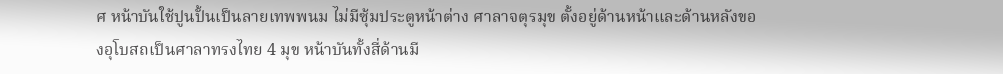ศ หน้าบันใช้ปูนปั้นเป็นลายเทพพนม ไม่มีซุ้มประตูหน้าต่าง ศาลาจตุรมุข ตั้งอยู่ด้านหน้าและด้านหลังของอุโบสถเป็นศาลาทรงไทย 4 มุข หน้าบันทั้งสี่ด้านมี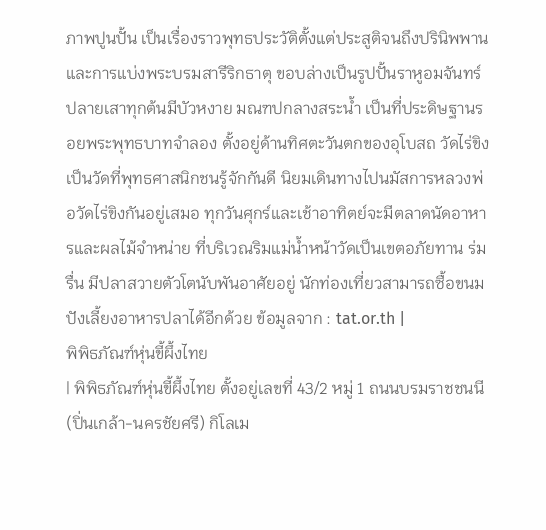ภาพปูนปั้น เป็นเรื่องราวพุทธประวัติตั้งแต่ประสูติจนถึงปรินิพพาน และการแบ่งพระบรมสารีริกธาตุ ขอบล่างเป็นรูปปั้นราหูอมจันทร์ ปลายเสาทุกต้นมีบัวหงาย มณฑปกลางสระน้ำ เป็นที่ประดิษฐานรอยพระพุทธบาทจำลอง ตั้งอยู่ด้านทิศตะวันตกของอุโบสถ วัดไร่ขิงเป็นวัดที่พุทธศาสนิกชนรู้จักกันดี นิยมเดินทางไปนมัสการหลวงพ่อวัดไร่ขิงกันอยู่เสมอ ทุกวันศุกร์และเช้าอาทิตย์จะมีตลาดนัดอาหารและผลไม้จำหน่าย ที่บริเวณริมแม่น้ำหน้าวัดเป็นเขตอภัยทาน ร่มรื่น มีปลาสวายตัวโตนับพันอาศัยอยู่ นักท่องเที่ยวสามารถซื้อขนมปังเลี้ยงอาหารปลาได้อีกด้วย ข้อมูลจาก : tat.or.th |
พิพิธภัณฑ์หุ่นขี้ผึ้งไทย
| พิพิธภัณฑ์หุ่นขี้ผึ้งไทย ตั้งอยู่เลขที่ 43/2 หมู่ 1 ถนนบรมราชชนนี (ปิ่นเกล้า-นครชัยศรี) กิโลเม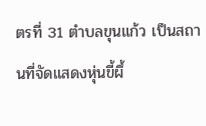ตรที่ 31 ตำบลขุนแก้ว เป็นสถานที่จัดแสดงหุ่นขี้ผึ้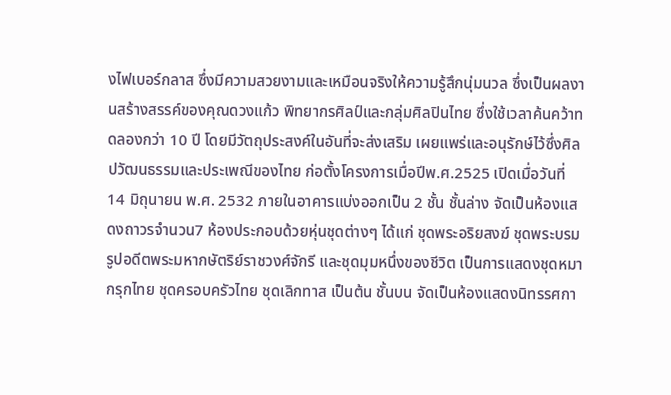งไฟเบอร์กลาส ซึ่งมีความสวยงามและเหมือนจริงให้ความรู้สึกนุ่มนวล ซึ่งเป็นผลงานสร้างสรรค์ของคุณดวงแก้ว พิทยากรศิลป์และกลุ่มศิลปินไทย ซึ่งใช้เวลาค้นคว้าทดลองกว่า 10 ปี โดยมีวัตถุประสงค์ในอันที่จะส่งเสริม เผยแพร่และอนุรักษ์ไว้ซึ่งศิลปวัฒนธรรมและประเพณีของไทย ก่อตั้งโครงการเมื่อปีพ.ศ.2525 เปิดเมื่อวันที่ 14 มิถุนายน พ.ศ. 2532 ภายในอาคารแบ่งออกเป็น 2 ชั้น ชั้นล่าง จัดเป็นห้องแสดงถาวรจำนวน7 ห้องประกอบด้วยหุ่นชุดต่างๆ ได้แก่ ชุดพระอริยสงฆ์ ชุดพระบรมรูปอดีตพระมหากษัตริย์ราชวงศ์จักรี และชุดมุมหนึ่งของชีวิต เป็นการแสดงชุดหมากรุกไทย ชุดครอบครัวไทย ชุดเลิกทาส เป็นต้น ชั้นบน จัดเป็นห้องแสดงนิทรรศกา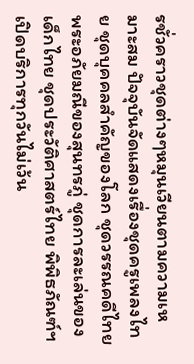รชั่วคราวชุดต่างๆหมุนเวียนตามความเหมาะสม ปัจจุบันจัดแสดงเรื่องชุดครูเพลงไทย ชุดบุคคลสำคัญของโลก ชุดวรรณคดีไทย พระอภัยมณีของสุนทรภู่ ชุดการละเล่นของเด็กไทย ชุดประวัติศาสตร์ไทย พิพิธภัณฑ์ฯ เปิดบริการทุกวันไม่เว้น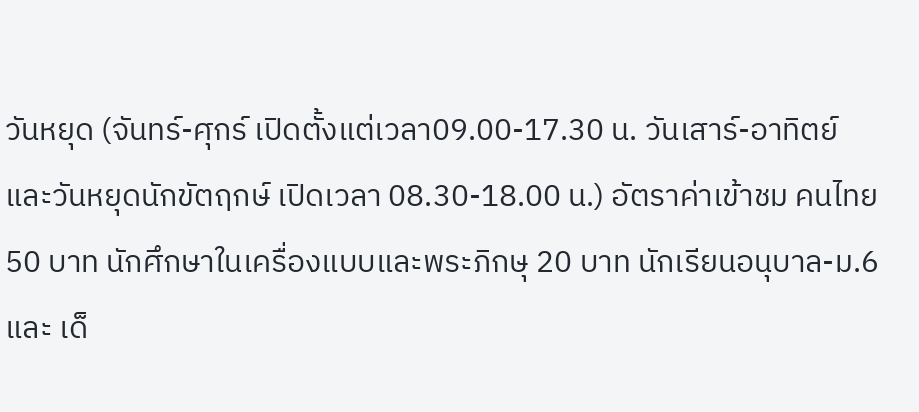วันหยุด (จันทร์-ศุกร์ เปิดตั้งแต่เวลา09.00-17.30 น. วันเสาร์-อาทิตย์และวันหยุดนักขัตฤกษ์ เปิดเวลา 08.30-18.00 น.) อัตราค่าเข้าชม คนไทย 50 บาท นักศึกษาในเครื่องแบบและพระภิกษุ 20 บาท นักเรียนอนุบาล-ม.6 และ เด็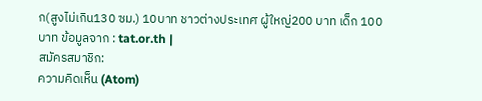ก(สูงไม่เกิน130 ซม.) 10บาท ชาวต่างประเทศ ผู้ใหญ่200 บาท เด็ก 100 บาท ข้อมูลจาก : tat.or.th |
สมัครสมาชิก:
ความคิดเห็น (Atom)